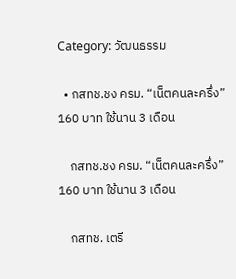Category: วัฒนธรรม

  • กสทช.ชง ครม. “เน็ตคนละครึ่ง” 160 บาท ใช้นาน 3 เดือน

    กสทช.ชง ครม. “เน็ตคนละครึ่ง” 160 บาท ใช้นาน 3 เดือน

    กสทช. เตรี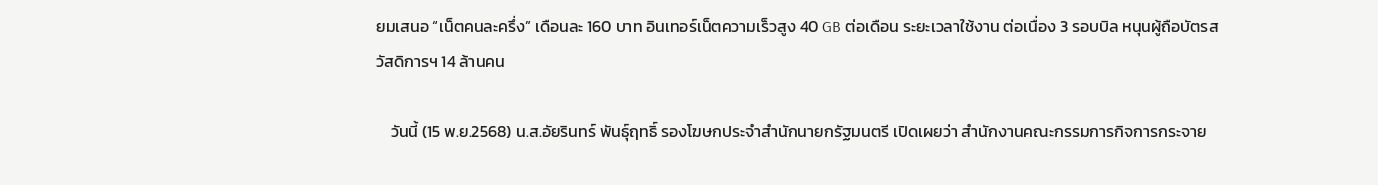ยมเสนอ “เน็ตคนละครึ่ง” เดือนละ 160 บาท อินเทอร์เน็ตความเร็วสูง 40 GB ต่อเดือน ระยะเวลาใช้งาน ต่อเนื่อง 3 รอบบิล หนุนผู้ถือบัตรสวัสดิการฯ 14 ล้านคน

    วันนี้ (15 พ.ย.2568) น.ส.อัยรินทร์ พันธุ์ฤทธิ์ รองโฆษกประจำสำนักนายกรัฐมนตรี เปิดเผยว่า สำนักงานคณะกรรมการกิจการกระจาย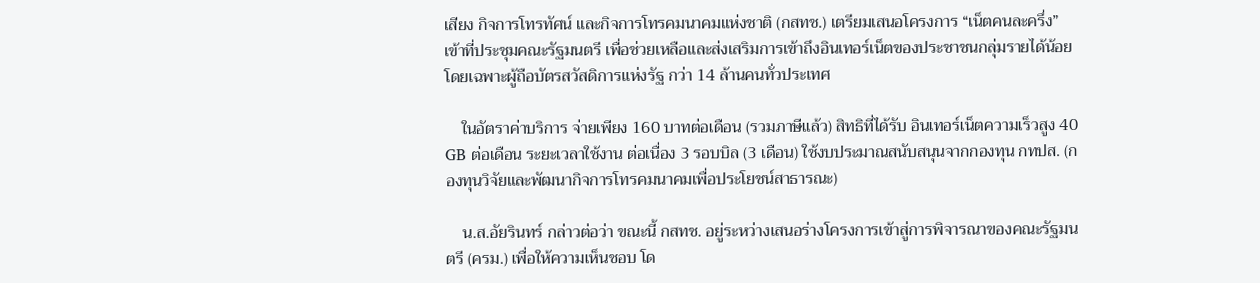เสียง กิจการโทรทัศน์ และกิจการโทรคมนาคมแห่งชาติ (กสทช.) เตรียมเสนอโครงการ “เน็ตคนละครึ่ง” เข้าที่ประชุมคณะรัฐมนตรี เพื่อช่วยเหลือและส่งเสริมการเข้าถึงอินเทอร์เน็ตของประชาชนกลุ่มรายได้น้อย โดยเฉพาะผู้ถือบัตรสวัสดิการแห่งรัฐ กว่า 14 ล้านคนทั่วประเทศ

    ในอัตราค่าบริการ จ่ายเพียง 160 บาทต่อเดือน (รวมภาษีแล้ว) สิทธิที่ได้รับ อินเทอร์เน็ตความเร็วสูง 40 GB ต่อเดือน ระยะเวลาใช้งาน ต่อเนื่อง 3 รอบบิล (3 เดือน) ใช้งบประมาณสนับสนุนจากกองทุน กทปส. (กองทุนวิจัยและพัฒนากิจการโทรคมนาคมเพื่อประโยชน์สาธารณะ)

    น.ส.อัยรินทร์ กล่าวต่อว่า ขณะนี้ กสทช. อยู่ระหว่างเสนอร่างโครงการเข้าสู่การพิจารณาของคณะรัฐมนตรี (ครม.) เพื่อให้ความเห็นชอบ โด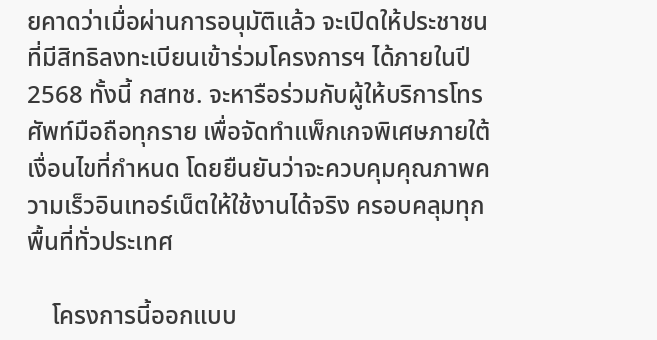ยคาดว่าเมื่อผ่านการอนุมัติแล้ว จะเปิดให้ประชาชนที่มีสิทธิลงทะเบียนเข้าร่วมโครงการฯ ได้ภายในปี 2568 ทั้งนี้ กสทช. จะหารือร่วมกับผู้ให้บริการโทรศัพท์มือถือทุกราย เพื่อจัดทำแพ็กเกจพิเศษภายใต้เงื่อนไขที่กำหนด โดยยืนยันว่าจะควบคุมคุณภาพความเร็วอินเทอร์เน็ตให้ใช้งานได้จริง ครอบคลุมทุกพื้นที่ทั่วประเทศ

    โครงการนี้ออกแบบ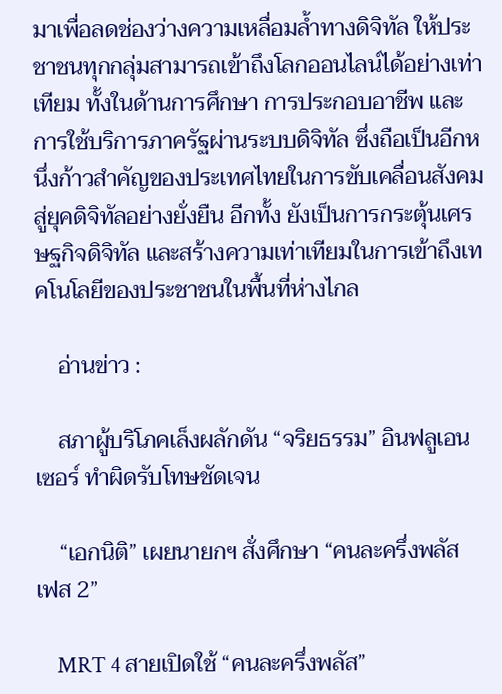มาเพื่อลดช่องว่างความเหลื่อมล้ำทางดิจิทัล ให้ประชาชนทุกกลุ่มสามารถเข้าถึงโลกออนไลน์ได้อย่างเท่าเทียม ทั้งในด้านการศึกษา การประกอบอาชีพ และการใช้บริการภาครัฐผ่านระบบดิจิทัล ซึ่งถือเป็นอีกหนึ่งก้าวสำคัญของประเทศไทยในการขับเคลื่อนสังคมสู่ยุคดิจิทัลอย่างยั่งยืน อีกทั้ง ยังเป็นการกระตุ้นเศรษฐกิจดิจิทัล และสร้างความเท่าเทียมในการเข้าถึงเทคโนโลยีของประชาชนในพื้นที่ห่างไกล

    อ่านข่าว :

    สภาผู้บริโภคเล็งผลักดัน “จริยธรรม” อินฟลูเอนเซอร์ ทำผิดรับโทษชัดเจน

    “เอกนิติ” เผยนายกฯ สั่งศึกษา “คนละครึ่งพลัส เฟส 2”

    MRT 4 สายเปิดใช้ “คนละครึ่งพลัส”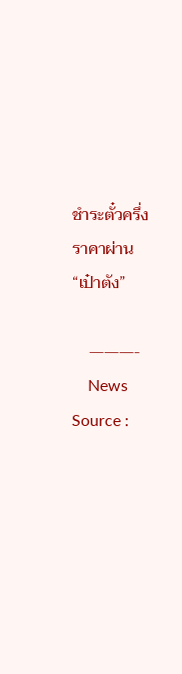ชำระตั๋วครึ่งราคาผ่าน “เป๋าตัง”

    ———-
    News Source :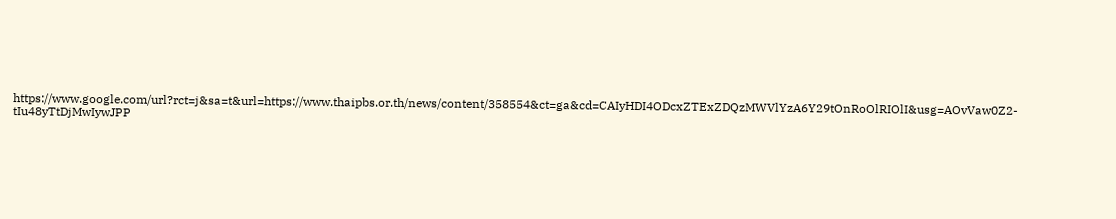https://www.google.com/url?rct=j&sa=t&url=https://www.thaipbs.or.th/news/content/358554&ct=ga&cd=CAIyHDI4ODcxZTExZDQzMWVlYzA6Y29tOnRoOlRIOlI&usg=AOvVaw0Z2-tIu48yTtDjMwIywJPP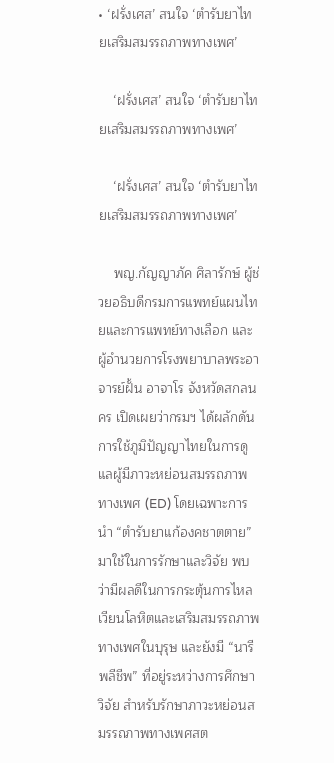• ‘ฝรั่งเศส’ สนใจ ‘ตำรับยาไทยเสริมสมรรถภาพทางเพศ’

    ‘ฝรั่งเศส’ สนใจ ‘ตำรับยาไทยเสริมสมรรถภาพทางเพศ’

    ‘ฝรั่งเศส’ สนใจ ‘ตำรับยาไทยเสริมสมรรถภาพทางเพศ’

    พญ.กัญญาภัค ศิลารักษ์ ผู้ช่วยอธิบดีกรมการแพทย์แผนไทยและการแพทย์ทางเลือก และผู้อำนวยการโรงพยาบาลพระอาจารย์ฝั้น อาจาโร จังหวัดสกลนคร เปิดเผยว่ากรมฯ ได้ผลักดันการใช้ภูมิปัญญาไทยในการดูแลผู้มีภาวะหย่อนสมรรถภาพทางเพศ (ED) โดยเฉพาะการนำ “ตำรับยาแก้องคชาตตาย”  มาใช้ในการรักษาและวิจัย พบว่ามีผลดีในการกระตุ้นการไหลเวียนโลหิตและเสริมสมรรถภาพทางเพศในบุรุษ และยังมี “นารีพลีชีพ” ที่อยู่ระหว่างการศึกษาวิจัย สำหรับรักษาภาวะหย่อนสมรรถภาพทางเพศสต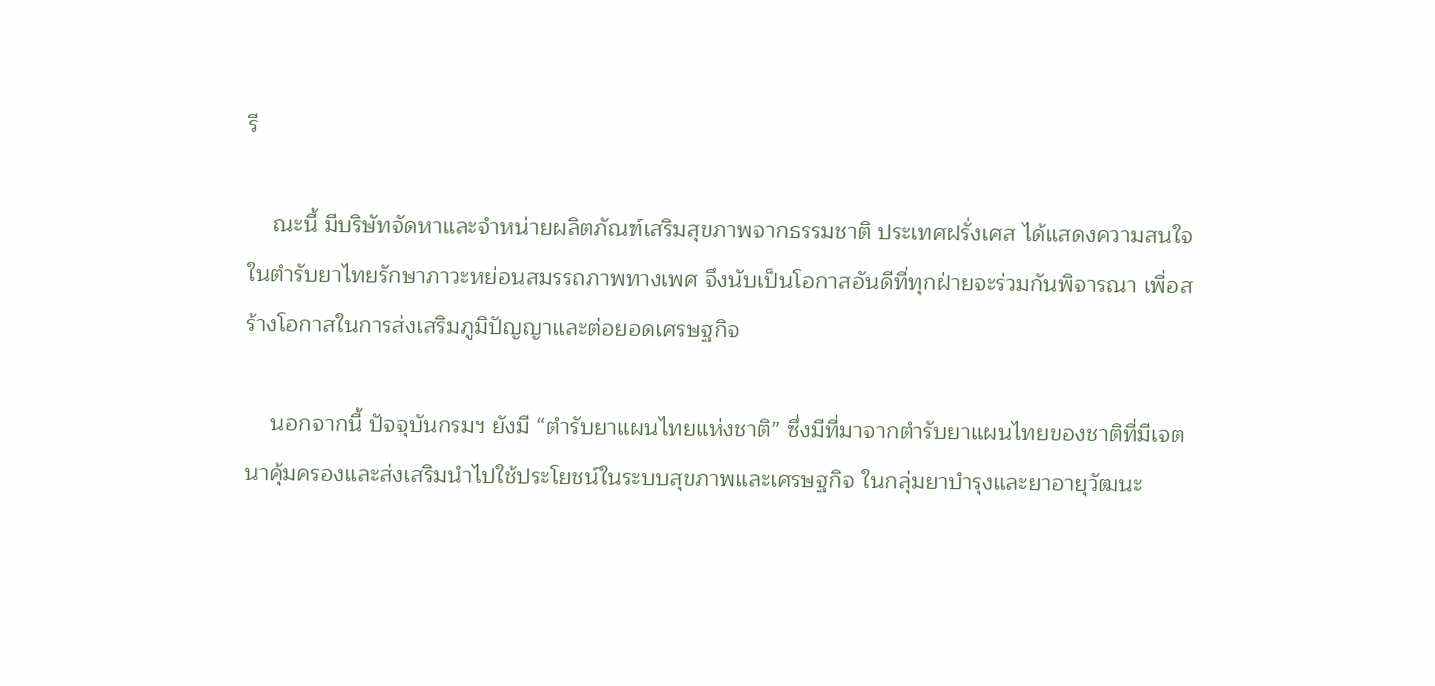รี

    ณะนี้ มีบริษัทจัดหาและจำหน่ายผลิตภัณฑ์เสริมสุขภาพจากธรรมชาติ ประเทศฝรั่งเศส ได้แสดงความสนใจในตำรับยาไทยรักษาภาวะหย่อนสมรรถภาพทางเพศ จึงนับเป็นโอกาสอันดีที่ทุกฝ่ายจะร่วมกันพิจารณา เพื่อสร้างโอกาสในการส่งเสริมภูมิปัญญาและต่อยอดเศรษฐกิจ

    นอกจากนี้ ปัจจุบันกรมฯ ยังมี “ตำรับยาแผนไทยแห่งชาติ” ซึ่งมีที่มาจากตำรับยาแผนไทยของชาติที่มีเจตนาคุ้มครองและส่งเสริมนำไปใช้ประโยชน์ในระบบสุขภาพและเศรษฐกิจ ในกลุ่มยาบำรุงและยาอายุวัฒนะ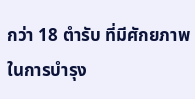กว่า 18 ตำรับ ที่มีศักยภาพในการบำรุง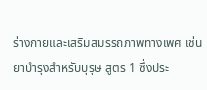ร่างกายและเสริมสมรรถภาพทางเพศ เช่น ยาบำรุงสำหรับบุรุษ สูตร 1 ซึ่งประ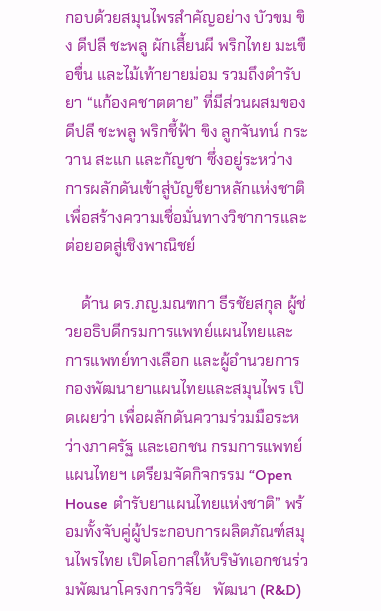กอบด้วยสมุนไพรสำคัญอย่าง บัวขม ขิง ดีปลี ชะพลู ผักเสี้ยนผี พริกไทย มะเขือขื่น และไม้เท้ายายม่อม รวมถึงตำรับยา “แก้องคชาตตาย” ที่มีส่วนผสมของดีปลี ชะพลู พริกชี้ฟ้า ขิง ลูกจันทน์ กระวาน สะแก และกัญชา ซึ่งอยู่ระหว่างการผลักดันเข้าสู่บัญชียาหลักแห่งชาติ เพื่อสร้างความเชื่อมั่นทางวิชาการและต่อยอดสู่เชิงพาณิชย์

    ด้าน ดร.ภญ.มณฑกา ธีรชัยสกุล ผู้ช่วยอธิบดีกรมการแพทย์แผนไทยและการแพทย์ทางเลือก และผู้อำนวยการกองพัฒนายาแผนไทยและสมุนไพร เปิดเผยว่า เพื่อผลักดันความร่วมมือระหว่างภาครัฐ และเอกชน กรมการแพทย์แผนไทยฯ เตรียมจัดกิจกรรม “Open House ตำรับยาแผนไทยแห่งชาติ” พร้อมทั้งจับคู่ผู้ประกอบการผลิตภัณฑ์สมุนไพรไทย เปิดโอกาสให้บริษัทเอกชนร่วมพัฒนาโครงการวิจัย   พัฒนา (R&D)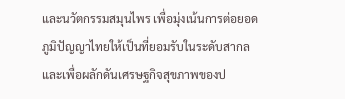และนวัตกรรมสมุนไพร เพื่อมุ่งเน้นการต่อยอดภูมิปัญญาไทยให้เป็นที่ยอมรับในระดับสากล และเพื่อผลักดันเศรษฐกิจสุขภาพของป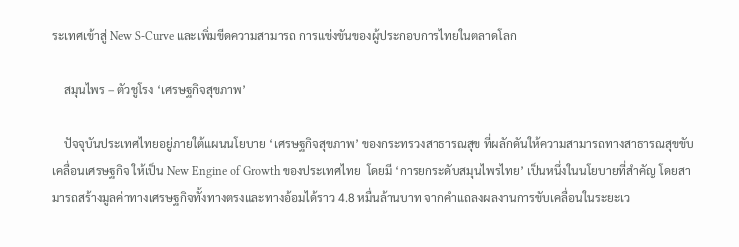ระเทศเข้าสู่ New S-Curve และเพิ่มขีดความสามารถ การแข่งขันของผู้ประกอบการไทยในตลาดโลก

    สมุนไพร – ตัวชูโรง ‘เศรษฐกิจสุขภาพ’

    ปัจจุบันประเทศไทยอยู่ภายใต้แผนนโยบาย ‘เศรษฐกิจสุขภาพ’ ของกระทรวงสาธารณสุข ที่ผลักดันให้ความสามารถทางสาธารณสุขขับเคลื่อนเศรษฐกิจ ให้เป็น New Engine of Growth ของประเทศไทย  โดยมี ‘การยกระดับสมุนไพรไทย’ เป็นหนึ่งในนโยบายที่สำคัญ โดยสามารถสร้างมูลค่าทางเศรษฐกิจทั้งทางตรงและทางอ้อมได้ราว 4.8 หมื่นล้านบาท จากคำแถลงผลงานการขับเคลื่อนในระยะเว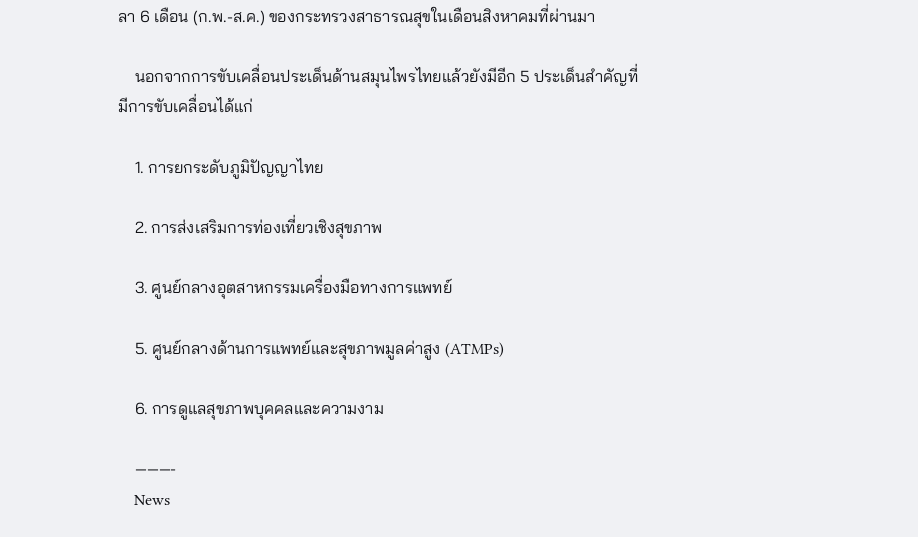ลา 6 เดือน (ก.พ.-ส.ค.) ของกระทรวงสาธารณสุขในเดือนสิงหาคมที่ผ่านมา

    นอกจากการขับเคลื่อนประเด็นด้านสมุนไพรไทยแล้วยังมีอีก 5 ประเด็นสำคัญที่มีการขับเคลื่อนได้แก่

    1. การยกระดับภูมิปัญญาไทย

    2. การส่งเสริมการท่องเที่ยวเชิงสุขภาพ

    3. ศูนย์กลางอุตสาหกรรมเครื่องมือทางการแพทย์

    5. ศูนย์กลางด้านการแพทย์และสุขภาพมูลค่าสูง (ATMPs)

    6. การดูแลสุขภาพบุคคลและความงาม

    ———-
    News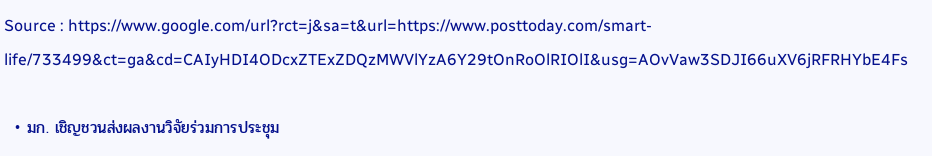Source : https://www.google.com/url?rct=j&sa=t&url=https://www.posttoday.com/smart-life/733499&ct=ga&cd=CAIyHDI4ODcxZTExZDQzMWVlYzA6Y29tOnRoOlRIOlI&usg=AOvVaw3SDJI66uXV6jRFRHYbE4Fs

  • มก. เชิญชวนส่งผลงานวิจัยร่วมการประชุม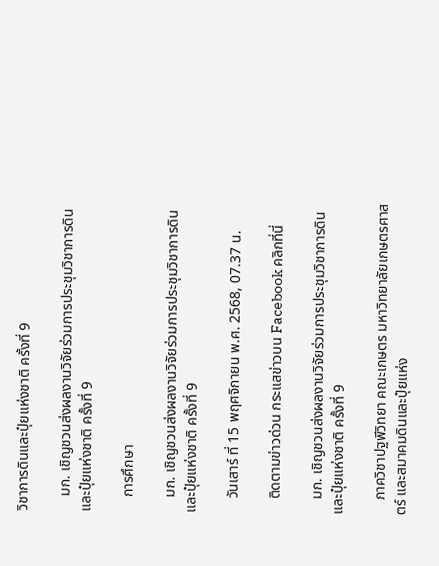วิชาการดินและปุ๋ยแห่งชาติ ครั้งที่ 9

    มก. เชิญชวนส่งผลงานวิจัยร่วมการประชุมวิชาการดินและปุ๋ยแห่งชาติ ครั้งที่ 9

    การศึกษา

    มก. เชิญชวนส่งผลงานวิจัยร่วมการประชุมวิชาการดินและปุ๋ยแห่งชาติ ครั้งที่ 9

    วันเสาร์ ที่ 15 พฤศจิกายน พ.ศ. 2568, 07.37 น.

    ติดตามข่าวด่วน กระแสข่าวบน Facebook คลิกที่นี่

    มก. เชิญชวนส่งผลงานวิจัยร่วมการประชุมวิชาการดินและปุ๋ยแห่งชาติ ครั้งที่ 9

    ภาควิชาปฐพีวิทยา คณะเกษตร มหาวิทยาลัยเกษตรศาสตร์ และสมาคมดินและปุ๋ยแห่ง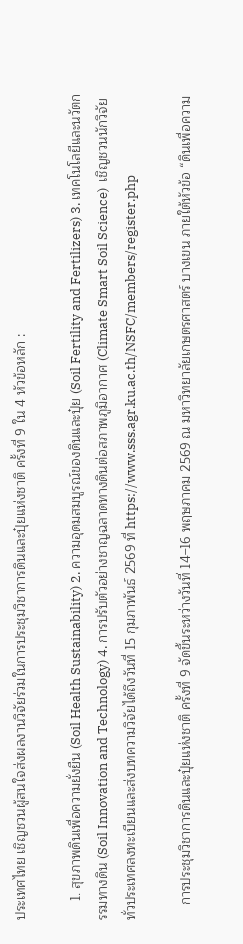ประเทศไทย เชิญชวนผู้สนใจส่งผลงานวิจัยร่วมในการประชุมวิชาการดินและปุ๋ยแห่งชาติ ครั้งที่ 9 ใน 4 หัวข้อหลัก :

     1. สุขภาพดินเพื่อความยั่งยืน (Soil Health Sustainability) 2. ความอุดมสมบูรณ์ของดินและปุ๋ย (Soil Fertility and Fertilizers) 3. เทคโนโลยีและนวัตกรรมทางดิน (Soil Innovation and Technology) 4. การปรับตัวอย่างชาญฉลาดทางดินต่อสภาพภูมิอากาศ (Climate Smart Soil Science)  เชิญชวนนักวิจัยทั่วประเทศลงทะเบียนและส่งบทความวิจัยได้ถึงวันที่ 15 กุมภาพันธ์ 2569 ที่ https://www.sss.agr.ku.ac.th/NSFC/members/register.php

    การประชุมวิชาการดินและปุ๋ยแห่งชาติ ครั้งที่ 9 จัดขึ้นระหว่างวันที่ 14–16 พฤษภาคม 2569 ณ มหาวิทยาลัยเกษตรศาสตร์ บางเขน ภายใต้หัวข้อ “ดินเพื่อความ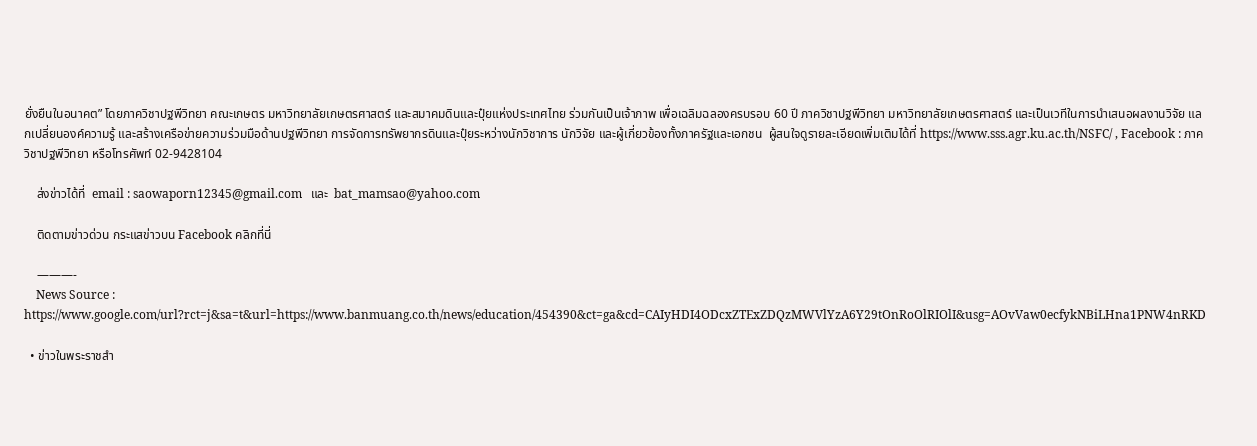ยั่งยืนในอนาคต” โดยภาควิชาปฐพีวิทยา คณะเกษตร มหาวิทยาลัยเกษตรศาสตร์ และสมาคมดินและปุ๋ยแห่งประเทศไทย ร่วมกันเป็นเจ้าภาพ เพื่อเฉลิมฉลองครบรอบ 60 ปี ภาควิชาปฐพีวิทยา มหาวิทยาลัยเกษตรศาสตร์ และเป็นเวทีในการนำเสนอผลงานวิจัย แลกเปลี่ยนองค์ความรู้ และสร้างเครือข่ายความร่วมมือด้านปฐพีวิทยา การจัดการทรัพยากรดินและปุ๋ยระหว่างนักวิชาการ นักวิจัย และผู้เกี่ยวข้องทั้งภาครัฐและเอกชน  ผู้สนใจดูรายละเอียดเพิ่มเติมได้ที่ https://www.sss.agr.ku.ac.th/NSFC/ , Facebook : ภาควิชาปฐพีวิทยา หรือโทรศัพท์ 02-9428104

    ส่งข่าวได้ที่  email : saowaporn12345@gmail.com   และ  bat_mamsao@yahoo.com

    ติดตามข่าวด่วน กระแสข่าวบน Facebook คลิกที่นี่

    ———-
    News Source : https://www.google.com/url?rct=j&sa=t&url=https://www.banmuang.co.th/news/education/454390&ct=ga&cd=CAIyHDI4ODcxZTExZDQzMWVlYzA6Y29tOnRoOlRIOlI&usg=AOvVaw0ecfykNBiLHna1PNW4nRKD

  • ข่าวในพระราชสำ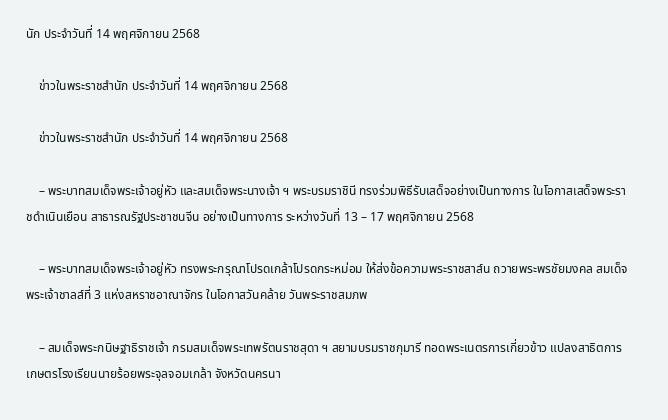นัก ประจำวันที่ 14 พฤศจิกายน 2568

    ข่าวในพระราชสำนัก ประจำวันที่ 14 พฤศจิกายน 2568

    ข่าวในพระราชสำนัก ประจำวันที่ 14 พฤศจิกายน 2568

    – พระบาทสมเด็จพระเจ้าอยู่หัว และสมเด็จพระนางเจ้า ฯ พระบรมราชินี ทรงร่วมพิธีรับเสด็จอย่างเป็นทางการ ในโอกาสเสด็จพระราชดำเนินเยือน สาธารณรัฐประชาชนจีน อย่างเป็นทางการ ระหว่างวันที่ 13 – 17 พฤศจิกายน 2568

    – พระบาทสมเด็จพระเจ้าอยู่หัว ทรงพระกรุณาโปรดเกล้าโปรดกระหม่อม ให้ส่งข้อความพระราชสาส์น ถวายพระพรชัยมงคล สมเด็จพระเจ้าชาลส์ที่ 3 แห่งสหราชอาณาจักร ในโอกาสวันคล้าย วันพระราชสมภพ

    – สมเด็จพระกนิษฐาธิราชเจ้า กรมสมเด็จพระเทพรัตนราชสุดา ฯ สยามบรมราชกุมารี ทอดพระเนตรการเกี่ยวข้าว แปลงสาธิตการเกษตรโรงเรียนนายร้อยพระจุลจอมเกล้า จังหวัดนครนา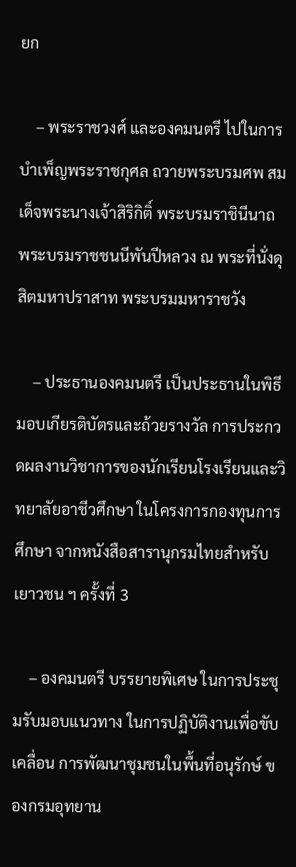ยก

    – พระราชวงศ์ และองคมนตรี ไปในการบำเพ็ญพระราชกุศล ถวายพระบรมศพ สมเด็จพระนางเจ้าสิริกิติ์ พระบรมราชินีนาถ พระบรมราชชนนีพันปีหลวง ณ พระที่นั่งดุสิตมหาปราสาท พระบรมมหาราชวัง

    – ประธานองคมนตรี เป็นประธานในพิธีมอบเกียรติบัตรและถ้วยรางวัล การประกวดผลงานวิชาการของนักเรียนโรงเรียนและวิทยาลัยอาชีวศึกษา ในโครงการกองทุนการศึกษา จากหนังสือสารานุกรมไทยสำหรับเยาวชน ฯ ครั้งที่ 3

    – องคมนตรี บรรยายพิเศษ ในการประชุมรับมอบแนวทาง ในการปฏิบัติงานเพื่อขับเคลื่อน การพัฒนาชุมชนในพื้นที่อนุรักษ์ ของกรมอุทยาน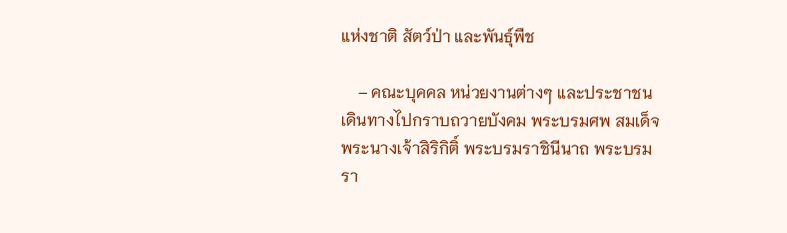แห่งชาติ สัตว์ป่า และพันธุ์พืช

    – คณะบุคคล หน่วยงานต่างๆ และประชาชน เดินทางไปกราบถวายบังคม พระบรมศพ สมเด็จพระนางเจ้าสิริกิติ์ พระบรมราชินีนาถ พระบรมรา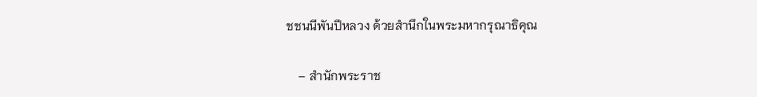ชชนนีพันปีหลวง ด้วยสำนึกในพระมหากรุณาธิคุณ

    – สำนักพระราช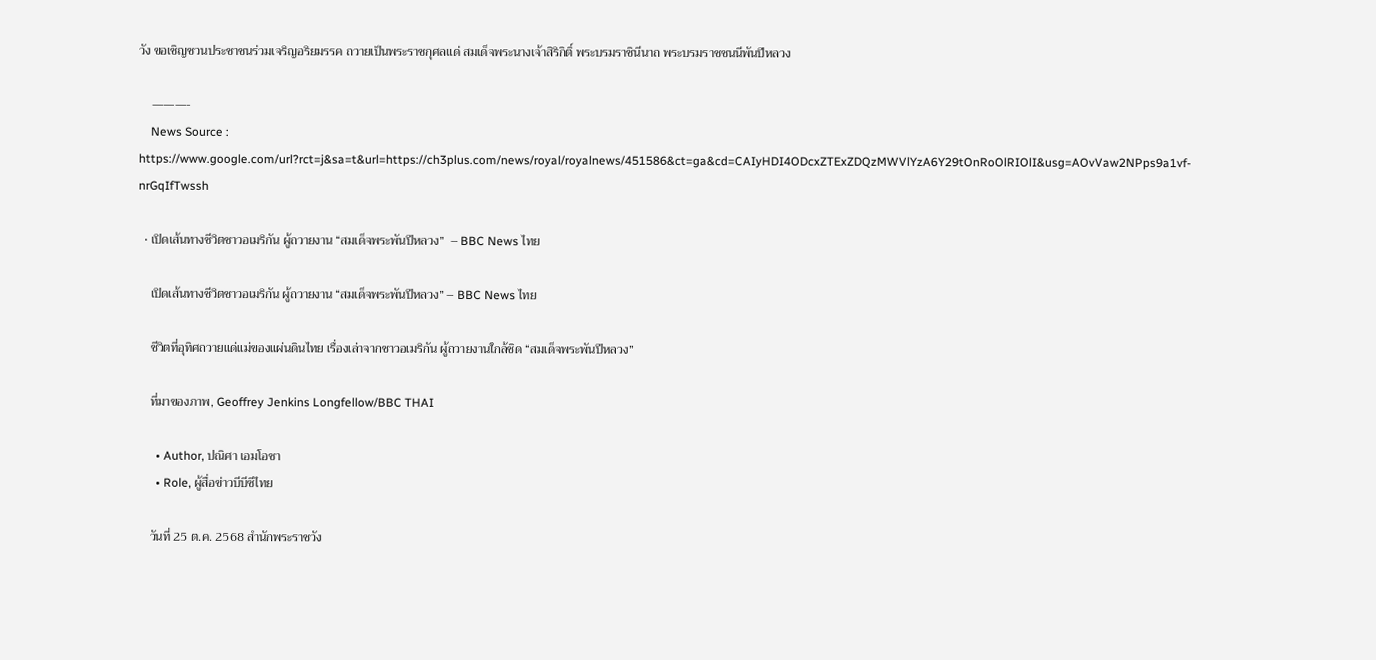วัง ขอเชิญชวนประชาชนร่วมเจริญอริยมรรค ถวายเป็นพระราชกุศลแด่ สมเด็จพระนางเจ้าสิริกิติ์ พระบรมราชินีนาถ พระบรมราชชนนีพันปีหลวง

    ———-
    News Source : https://www.google.com/url?rct=j&sa=t&url=https://ch3plus.com/news/royal/royalnews/451586&ct=ga&cd=CAIyHDI4ODcxZTExZDQzMWVlYzA6Y29tOnRoOlRIOlI&usg=AOvVaw2NPps9a1vf-nrGqIfTwssh

  • เปิดเส้นทางชีวิตชาวอเมริกัน ผู้ถวายงาน “สมเด็จพระพันปีหลวง”  – BBC News ไทย

    เปิดเส้นทางชีวิตชาวอเมริกัน ผู้ถวายงาน “สมเด็จพระพันปีหลวง” – BBC News ไทย

    ชีวิตที่อุทิศถวายแด่แม่ของแผ่นดินไทย เรื่องเล่าจากชาวอเมริกัน ผู้ถวายงานใกล้ชิด “สมเด็จพระพันปีหลวง”

    ที่มาของภาพ, Geoffrey Jenkins Longfellow/BBC THAI

      • Author, ปณิศา เอมโอชา
      • Role, ผู้สื่อข่าวบีบีซีไทย

    วันที่ 25 ต.ค. 2568 สำนักพระราชวัง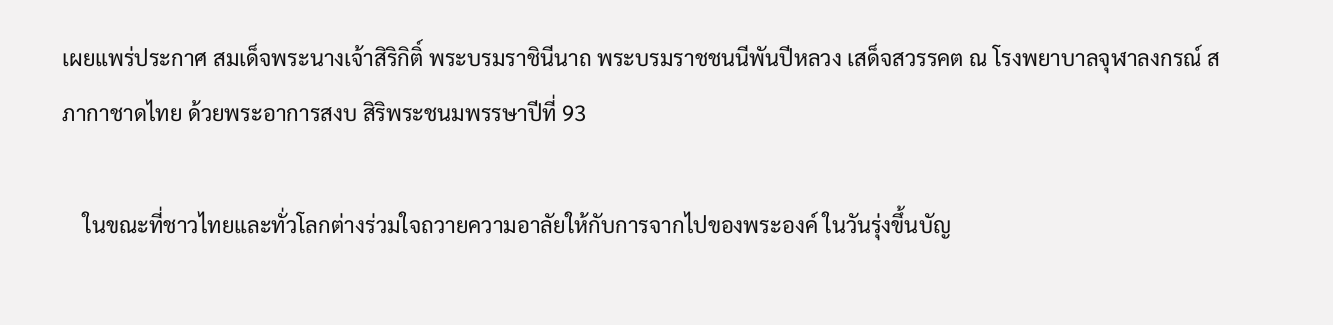เผยแพร่ประกาศ สมเด็จพระนางเจ้าสิริกิติ์ พระบรมราชินีนาถ พระบรมราชชนนีพันปีหลวง เสด็จสวรรคต ณ โรงพยาบาลจุฬาลงกรณ์ สภากาชาดไทย ด้วยพระอาการสงบ สิริพระชนมพรรษาปีที่ 93

    ในขณะที่ชาวไทยและทั่วโลกต่างร่วมใจถวายความอาลัยให้กับการจากไปของพระองค์ ในวันรุ่งขึ้นบัญ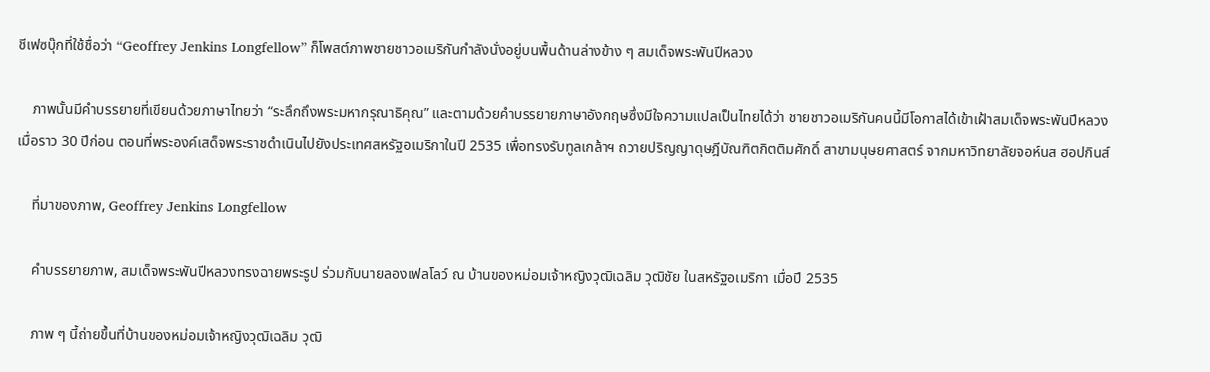ชีเฟซบุ๊กที่ใช้ชื่อว่า “Geoffrey Jenkins Longfellow” ก็โพสต์ภาพชายชาวอเมริกันกำลังนั่งอยู่บนพื้นด้านล่างข้าง ๆ สมเด็จพระพันปีหลวง

    ภาพนั้นมีคำบรรยายที่เขียนด้วยภาษาไทยว่า “ระลึกถึงพระมหากรุณาธิคุณ” และตามด้วยคำบรรยายภาษาอังกฤษซึ่งมีใจความแปลเป็นไทยได้ว่า ชายชาวอเมริกันคนนี้มีโอกาสได้เข้าเฝ้าสมเด็จพระพันปีหลวงเมื่อราว 30 ปีก่อน ตอนที่พระองค์เสด็จพระราชดำเนินไปยังประเทศสหรัฐอเมริกาในปี 2535 เพื่อทรงรับทูลเกล้าฯ ถวายปริญญาดุษฎีบัณฑิตกิตติมศักดิ์ สาขามนุษยศาสตร์ จากมหาวิทยาลัยจอห์นส ฮอปกินส์

    ที่มาของภาพ, Geoffrey Jenkins Longfellow

    คำบรรยายภาพ, สมเด็จพระพันปีหลวงทรงฉายพระรูป ร่วมกับนายลองเฟลโลว์ ณ บ้านของหม่อมเจ้าหญิงวุฒิเฉลิม วุฒิชัย ในสหรัฐอเมริกา เมื่อปี 2535

    ภาพ ๆ นี้ถ่ายขึ้นที่บ้านของหม่อมเจ้าหญิงวุฒิเฉลิม วุฒิ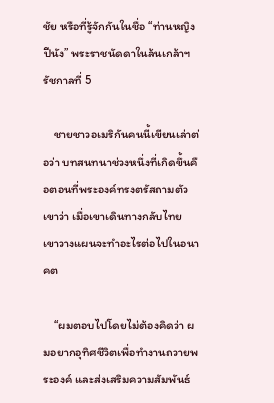ชัย หรือที่รู้จักกันในชื่อ “ท่านหญิงปีนัง” พระราชนัดดาในล้นเกล้าฯ รัชกาลที่ 5

    ชายชาวอเมริกันคนนี้เขียนเล่าต่อว่า บทสนทนาช่วงหนึ่งที่เกิดขึ้นคือตอนที่พระองค์ทรงตรัสถามตัวเขาว่า เมื่อเขาเดินทางกลับไทย เขาวางแผนจะทำอะไรต่อไปในอนาคต

    “ผมตอบไปโดยไม่ต้องคิดว่า ผมอยากอุทิศชีวิตเพื่อทำงานถวายพระองค์ และส่งเสริมความสัมพันธ์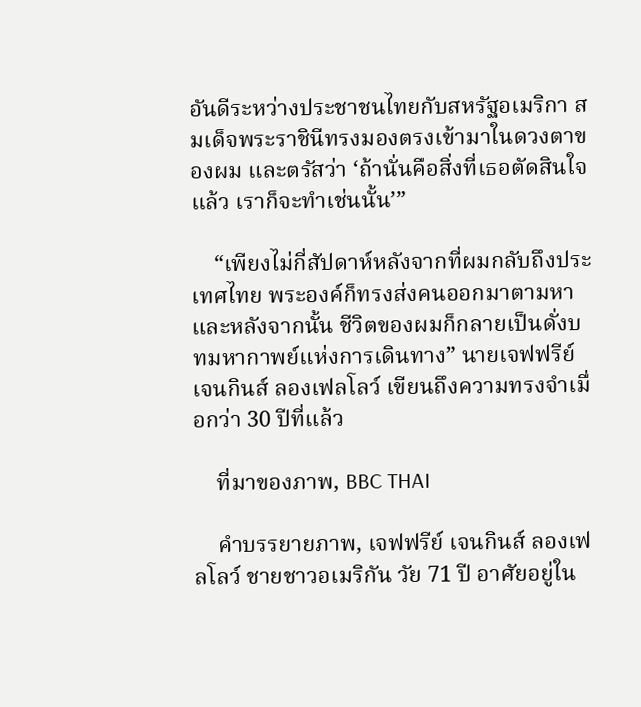อันดีระหว่างประชาชนไทยกับสหรัฐอเมริกา สมเด็จพระราชินีทรงมองตรงเข้ามาในดวงตาของผม และตรัสว่า ‘ถ้านั่นคือสิ่งที่เธอตัดสินใจแล้ว เราก็จะทำเช่นนั้น’”

    “เพียงไม่กี่สัปดาห์หลังจากที่ผมกลับถึงประเทศไทย พระองค์ก็ทรงส่งคนออกมาตามหา และหลังจากนั้น ชีวิตของผมก็กลายเป็นดั่งบทมหากาพย์แห่งการเดินทาง” นายเจฟฟรีย์ เจนกินส์ ลองเฟลโลว์ เขียนถึงความทรงจำเมื่อกว่า 30 ปีที่แล้ว

    ที่มาของภาพ, BBC THAI

    คำบรรยายภาพ, เจฟฟรีย์ เจนกินส์ ลองเฟลโลว์ ชายชาวอเมริกัน วัย 71 ปี อาศัยอยู่ใน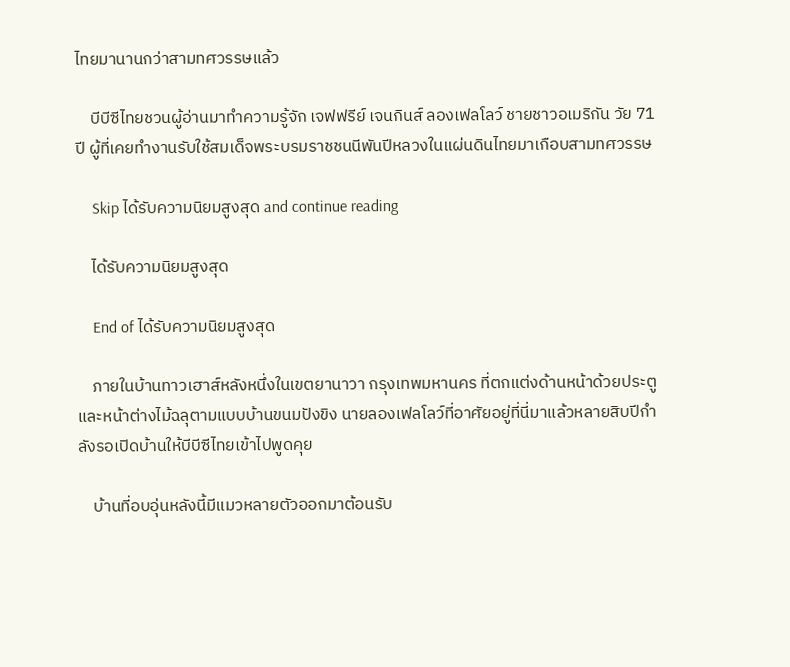ไทยมานานกว่าสามทศวรรษแล้ว

    บีบีซีไทยชวนผู้อ่านมาทำความรู้จัก เจฟฟรีย์ เจนกินส์ ลองเฟลโลว์ ชายชาวอเมริกัน วัย 71 ปี ผู้ที่เคยทำงานรับใช้สมเด็จพระบรมราชชนนีพันปีหลวงในแผ่นดินไทยมาเกือบสามทศวรรษ

    Skip ได้รับความนิยมสูงสุด and continue reading

    ได้รับความนิยมสูงสุด

    End of ได้รับความนิยมสูงสุด

    ภายในบ้านทาวเฮาส์หลังหนึ่งในเขตยานาวา กรุงเทพมหานคร ที่ตกแต่งด้านหน้าด้วยประตูและหน้าต่างไม้ฉลุตามแบบบ้านขนมปังขิง นายลองเฟลโลว์ที่อาศัยอยู่ที่นี่มาแล้วหลายสิบปีกำลังรอเปิดบ้านให้บีบีซีไทยเข้าไปพูดคุย

    บ้านที่อบอุ่นหลังนี้มีแมวหลายตัวออกมาต้อนรับ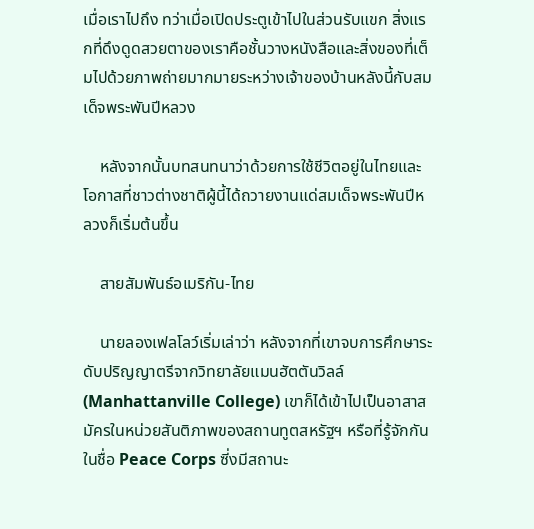เมื่อเราไปถึง ทว่าเมื่อเปิดประตูเข้าไปในส่วนรับแขก สิ่งแรกที่ดึงดูดสวยตาของเราคือชั้นวางหนังสือและสิ่งของที่เต็มไปด้วยภาพถ่ายมากมายระหว่างเจ้าของบ้านหลังนี้กับสมเด็จพระพันปีหลวง

    หลังจากนั้นบทสนทนาว่าด้วยการใช้ชีวิตอยู่ในไทยและโอกาสที่ชาวต่างชาติผู้นี้ได้ถวายงานแด่สมเด็จพระพันปีหลวงก็เริ่มต้นขึ้น

    สายสัมพันธ์อเมริกัน-ไทย

    นายลองเฟลโลว์เริ่มเล่าว่า หลังจากที่เขาจบการศึกษาระดับปริญญาตรีจากวิทยาลัยแมนฮัตตันวิลล์ (Manhattanville College) เขาก็ได้เข้าไปเป็นอาสาสมัครในหน่วยสันติภาพของสถานทูตสหรัฐฯ หรือที่รู้จักกันในชื่อ Peace Corps ซี่งมีสถานะ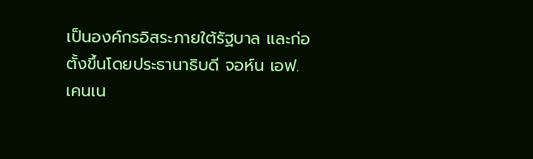เป็นองค์กรอิสระภายใต้รัฐบาล และก่อตั้งขึ้นโดยประธานาธิบดี จอห์น เอฟ. เคนเน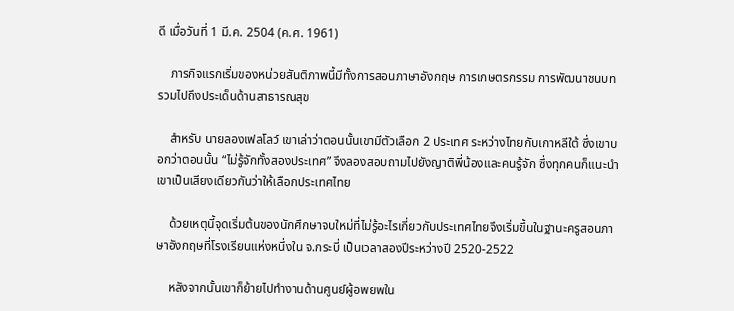ดี เมื่อวันที่ 1 มี.ค. 2504 (ค.ศ. 1961)

    ภารกิจแรกเริ่มของหน่วยสันติภาพนี้มีทั้งการสอนภาษาอังกฤษ การเกษตรกรรม การพัฒนาชนบท รวมไปถึงประเด็นด้านสาธารณสุข

    สำหรับ นายลองเฟลโลว์ เขาเล่าว่าตอนนั้นเขามีตัวเลือก 2 ประเทศ ระหว่างไทยกับเกาหลีใต้ ซึ่งเขาบอกว่าตอนนั้น “ไม่รู้จักทั้งสองประเทศ” จึงลองสอบถามไปยังญาติพี่น้องและคนรู้จัก ซึ่งทุกคนก็แนะนำเขาเป็นเสียงเดียวกันว่าให้เลือกประเทศไทย

    ด้วยเหตุนี้จุดเริ่มต้นของนักศึกษาจบใหม่ที่ไม่รู้อะไรเกี่ยวกับประเทศไทยจึงเริ่มขึ้นในฐานะครูสอนภาษาอังกฤษที่โรงเรียนแห่งหนึ่งใน จ.กระบี่ เป็นเวลาสองปีระหว่างปี 2520-2522

    หลังจากนั้นเขาก็ย้ายไปทำงานด้านศูนย์ผู้อพยพใน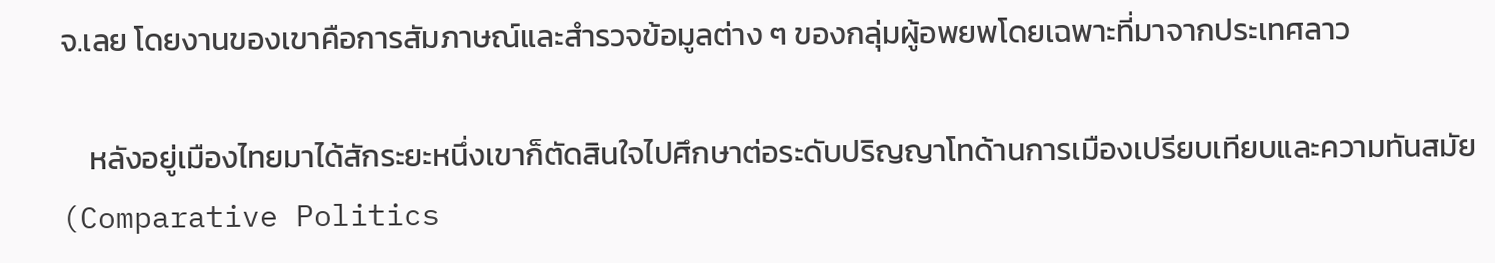จ.เลย โดยงานของเขาคือการสัมภาษณ์และสำรวจข้อมูลต่าง ๆ ของกลุ่มผู้อพยพโดยเฉพาะที่มาจากประเทศลาว

    หลังอยู่เมืองไทยมาได้สักระยะหนึ่งเขาก็ตัดสินใจไปศึกษาต่อระดับปริญญาโทด้านการเมืองเปรียบเทียบและความทันสมัย (Comparative Politics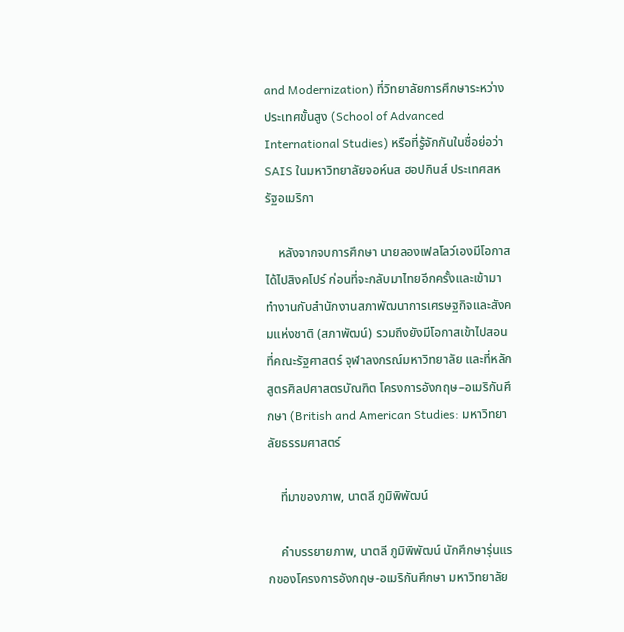and Modernization) ที่วิทยาลัยการศึกษาระหว่างประเทศขั้นสูง (School of Advanced International Studies) หรือที่รู้จักกันในชื่อย่อว่า SAIS ในมหาวิทยาลัยจอห์นส ฮอปกินส์ ประเทศสหรัฐอเมริกา

    หลังจากจบการศึกษา นายลองเฟลโลว์เองมีโอกาสได้ไปสิงคโปร์ ก่อนที่จะกลับมาไทยอีกครั้งและเข้ามาทำงานกับสำนักงานสภาพัฒนาการเศรษฐกิจและสังคมแห่งชาติ (สภาพัฒน์) รวมถึงยังมีโอกาสเข้าไปสอนที่คณะรัฐศาสตร์ จุฬาลงกรณ์มหาวิทยาลัย และที่หลักสูตรศิลปศาสตรบัณฑิต โครงการอังกฤษ–อเมริกันศึกษา (British and American Studies: มหาวิทยาลัยธรรมศาสตร์

    ที่มาของภาพ, นาตลี ภูมิพิพัฒน์

    คำบรรยายภาพ, นาตลี ภูมิพิพัฒน์ นักศึกษารุ่นแรกของโครงการอังกฤษ-อเมริกันศึกษา มหาวิทยาลัย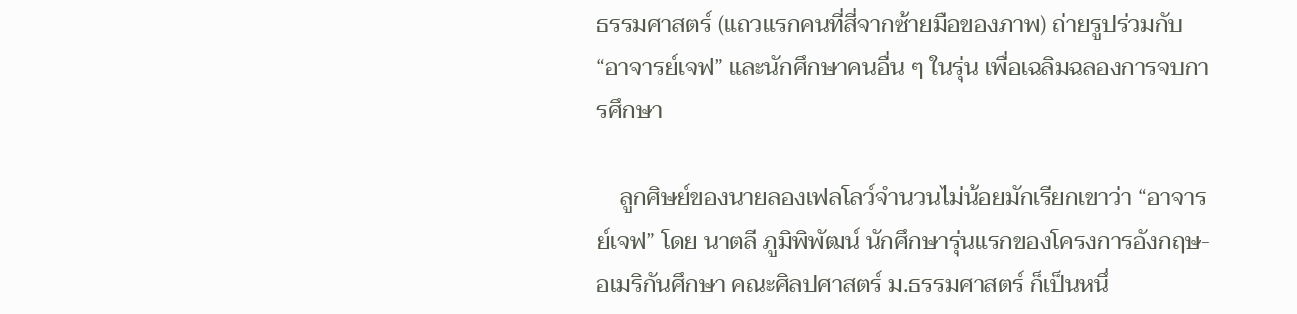ธรรมศาสตร์ (แถวแรกคนที่สี่จากซ้ายมือของภาพ) ถ่ายรูปร่วมกับ “อาจารย์เจฟ” และนักศึกษาคนอื่น ๆ ในรุ่น เพื่อเฉลิมฉลองการจบการศึกษา

    ลูกศิษย์ของนายลองเฟลโลว์จำนวนไม่น้อยมักเรียกเขาว่า “อาจารย์เจฟ” โดย นาตลี ภูมิพิพัฒน์ นักศึกษารุ่นแรกของโครงการอังกฤษ-อเมริกันศึกษา คณะศิลปศาสตร์ ม.ธรรมศาสตร์ ก็เป็นหนึ่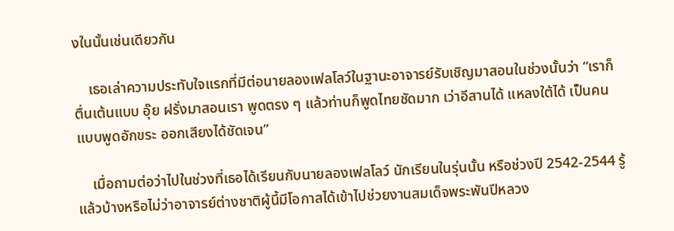งในนั้นเช่นเดียวกัน

    เธอเล่าความประทับใจแรกที่มีต่อนายลองเฟลโลว์ในฐานะอาจารย์รับเชิญมาสอนในช่วงนั้นว่า “เราก็ตื่นเต้นแบบ อุ๊ย ฝรั่งมาสอนเรา พูดตรง ๆ แล้วท่านก็พูดไทยชัดมาก เว่าอีสานได้ แหลงใต้ได้ เป็นคนแบบพูดอักขระ ออกเสียงได้ชัดเจน”

    เมื่อถามต่อว่าไปในช่วงที่เธอได้เรียนกับนายลองเฟลโลว์ นักเรียนในรุ่นนั้น หรือช่วงปี 2542-2544 รู้แล้วบ้างหรือไม่ว่าอาจารย์ต่างชาติผู้นี้มีโอกาสได้เข้าไปช่วยงานสมเด็จพระพันปีหลวง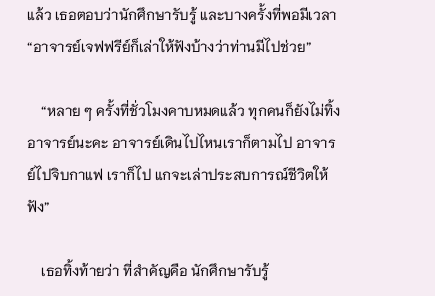แล้ว เธอตอบว่านักศึกษารับรู้ และบางครั้งที่พอมีเวลา “อาจารย์เจฟฟรีย์ก็เล่าให้ฟังบ้างว่าท่านมีไปช่วย”

    “หลาย ๆ ครั้งที่ชั่วโมงคาบหมดแล้ว ทุกคนก็ยังไม่ทิ้งอาจารย์นะคะ อาจารย์เดินไปไหนเราก็ตามไป อาจารย์ไปจิบกาแฟ เราก็ไป แกจะเล่าประสบการณ์ชีวิตให้ฟัง”

    เธอทิ้งท้ายว่า ที่สำคัญคือ นักศึกษารับรู้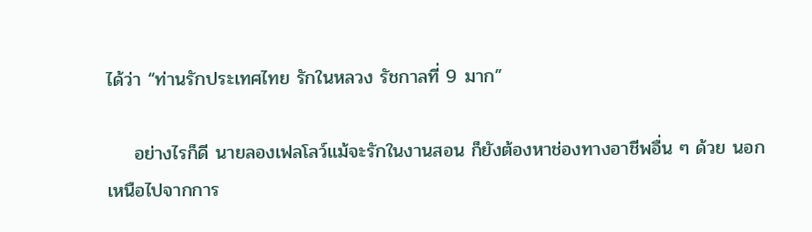ได้ว่า “ท่านรักประเทศไทย รักในหลวง รัชกาลที่ 9 มาก”

    อย่างไรก็ดี นายลองเฟลโลว์แม้จะรักในงานสอน ก็ยังต้องหาช่องทางอาชีพอื่น ๆ ด้วย นอกเหนือไปจากการ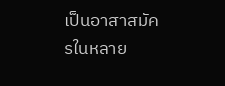เป็นอาสาสมัครในหลาย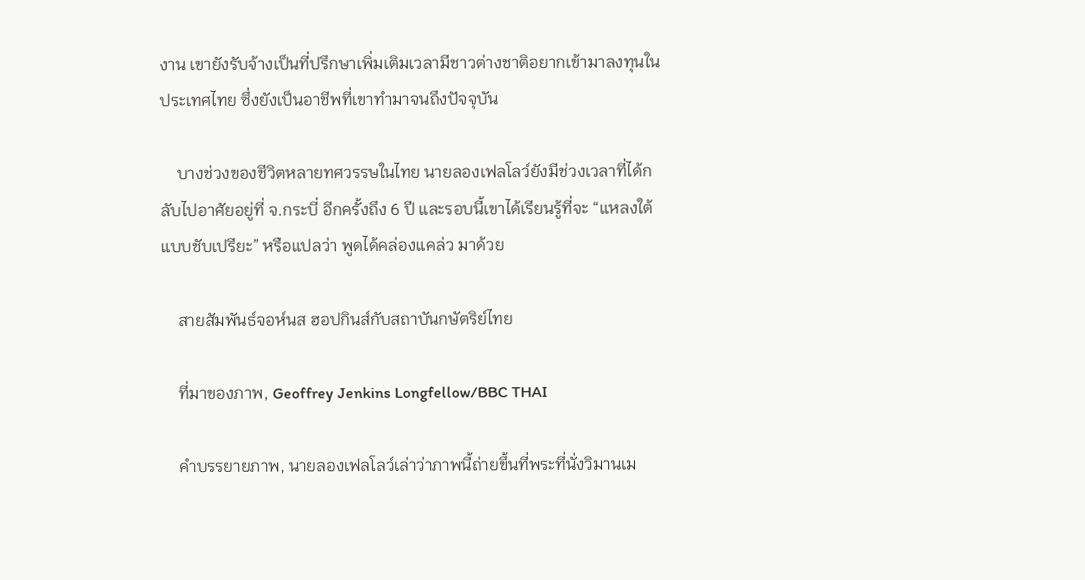งาน เขายังรับจ้างเป็นที่ปรึกษาเพิ่มเติมเวลามีชาวต่างชาติอยากเข้ามาลงทุนในประเทศไทย ซึ่งยังเป็นอาชีพที่เขาทำมาจนถึงปัจจุบัน

    บางช่วงของชีวิตหลายทศวรรษในไทย นายลองเฟลโลว์ยังมีช่วงเวลาที่ได้กลับไปอาศัยอยู่ที่ จ.กระบี่ อีกครั้งถึง 6 ปี และรอบนี้เขาได้เรียนรู้ที่จะ “แหลงใต้แบบชับเปรียะ” หรือแปลว่า พูดได้คล่องแคล่ว มาด้วย

    สายสัมพันธ์จอห์นส ฮอปกินส์กับสถาบันกษัตริย์ไทย

    ที่มาของภาพ, Geoffrey Jenkins Longfellow/BBC THAI

    คำบรรยายภาพ, นายลองเฟลโลว์เล่าว่าภาพนี้ถ่ายขึ้นที่พระที่นั่งวิมานเม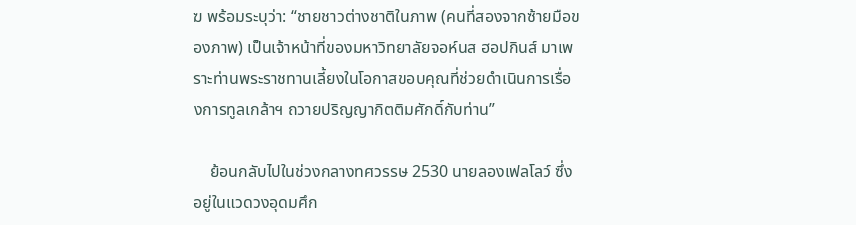ฆ พร้อมระบุว่า: “ชายชาวต่างชาติในภาพ (คนที่สองจากซ้ายมือของภาพ) เป็นเจ้าหน้าที่ของมหาวิทยาลัยจอห์นส ฮอปกินส์ มาเพราะท่านพระราชทานเลี้ยงในโอกาสขอบคุณที่ช่วยดำเนินการเรื่องการทูลเกล้าฯ ถวายปริญญากิตติมศักดิ์กับท่าน”

    ย้อนกลับไปในช่วงกลางทศวรรษ 2530 นายลองเฟลโลว์ ซึ่งอยู่ในแวดวงอุดมศึก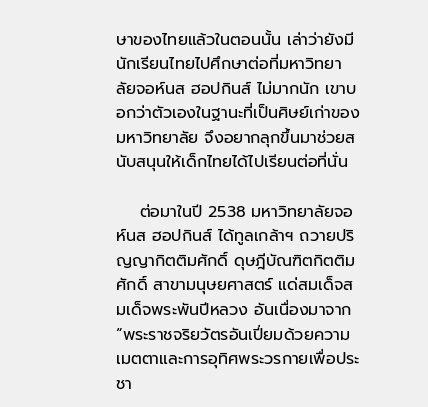ษาของไทยแล้วในตอนนั้น เล่าว่ายังมีนักเรียนไทยไปศึกษาต่อที่มหาวิทยาลัยจอห์นส ฮอปกินส์ ไม่มากนัก เขาบอกว่าตัวเองในฐานะที่เป็นศิษย์เก่าของมหาวิทยาลัย จึงอยากลุกขึ้นมาช่วยสนับสนุนให้เด็กไทยได้ไปเรียนต่อที่นั่น

    ต่อมาในปี 2538 มหาวิทยาลัยจอห์นส ฮอปกินส์ ได้ทูลเกล้าฯ ถวายปริญญากิตติมศักดิ์ ดุษฎีบัณฑิตกิตติมศักดิ์ สาขามนุษยศาสตร์ แด่สมเด็จสมเด็จพระพันปีหลวง อันเนื่องมาจาก “พระราชจริยวัตรอันเปี่ยมด้วยความเมตตาและการอุทิศพระวรกายเพื่อประชา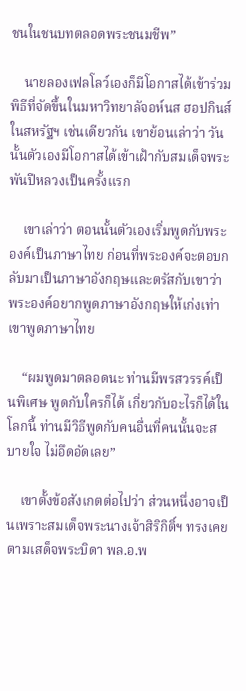ชนในชนบทตลอดพระชนมชีพ”

    นายลองเฟลโลว์เองก็มีโอกาสได้เข้าร่วมพิธีที่จัดขึ้นในมหาวิทยาลัจอห์นส ฮอปกินส์ ในสหรัฐฯ เช่นเดียวกัน เขาย้อนเล่าว่า วันนั้นตัวเองมีโอกาสได้เข้าเฝ้ากับสมเด็จพระพันปีหลวงเป็นครั้งแรก

    เขาเล่าว่า ตอนนั้นตัวเองเริ่มพูดกับพระองค์เป็นภาษาไทย ก่อนที่พระองค์จะตอบกลับมาเป็นภาษาอังกฤษและตรัสกับเขาว่าพระองค์อยากพูดภาษาอังกฤษให้เก่งเท่าเขาพูดภาษาไทย

    “ผมพูดมาตลอดนะ ท่านมีพรสวรรค์เป็นพิเศษ พูดกับใครก็ได้ เกี่ยวกับอะไรก็ได้ในโลกนี้ ท่านมีวิธีพูดกับคนอื่นที่คนนั้นจะสบายใจ ไม่อึดอัดเลย”

    เขาตั้งข้อสังเกตต่อไปว่า ส่วนหนึ่งอาจเป็นเพราะสมเด็จพระนางเจ้าสิริกิติ์ฯ ทรงเคยตามเสด็จพระบิดา พล.อ.พ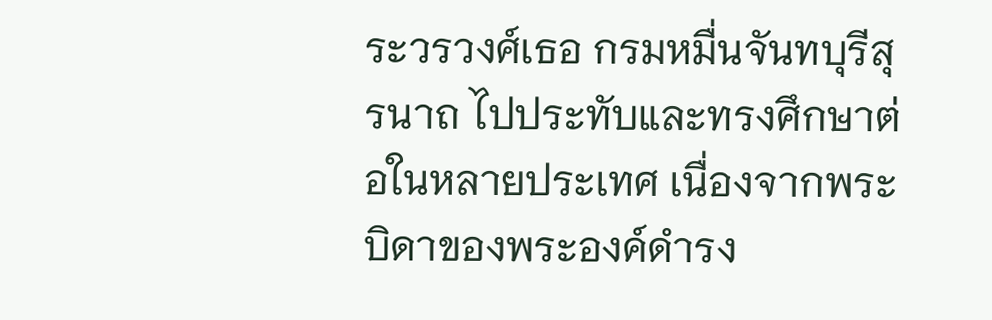ระวรวงศ์เธอ กรมหมื่นจันทบุรีสุรนาถ ไปประทับและทรงศึกษาต่อในหลายประเทศ เนื่องจากพระบิดาของพระองค์ดำรง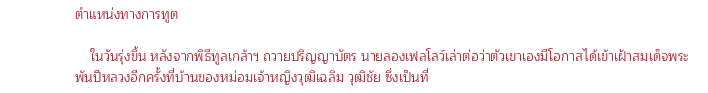ตำแหน่งทางการทูต

    ในวันรุ่งขึ้น หลังจากพิธีทูลเกล้าฯ ถวายปริญญาบัตร นายลองเฟลโลว์เล่าต่อว่าตัวเขาเองมีโอกาสได้เข้าเฝ้าสมเด็จพระพันปีหลวงอีกครั้งที่บ้านของหม่อมเจ้าหญิงวุฒิเฉลิม วุฒิชัย ซึ่งเป็นที่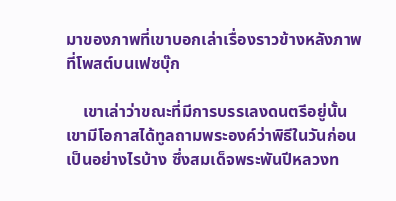มาของภาพที่เขาบอกเล่าเรื่องราวข้างหลังภาพที่โพสต์บนเฟซบุ๊ก

    เขาเล่าว่าขณะที่มีการบรรเลงดนตรีอยู่นั้น เขามีโอกาสได้ทูลถามพระองค์ว่าพิธีในวันก่อนเป็นอย่างไรบ้าง ซึ่งสมเด็จพระพันปีหลวงท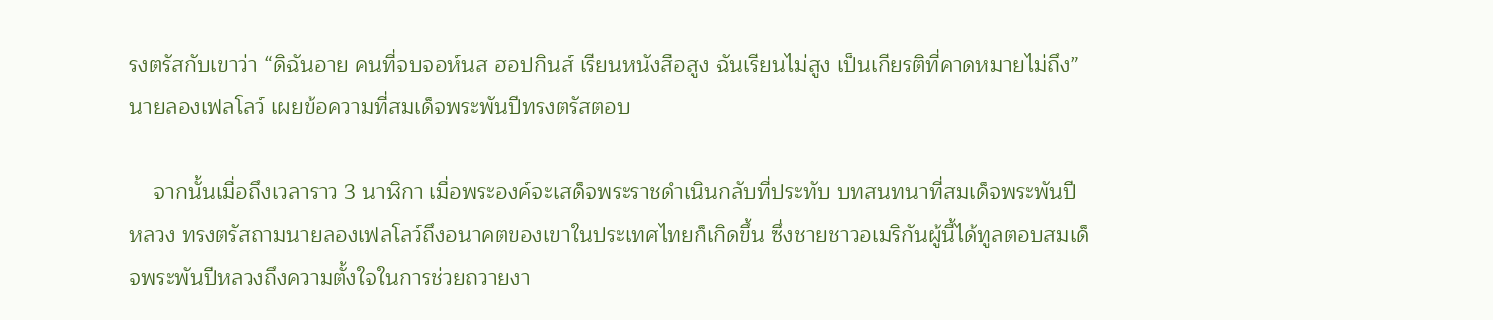รงตรัสกับเขาว่า “ดิฉันอาย คนที่จบจอห์นส ฮอปกินส์ เรียนหนังสือสูง ฉันเรียนไม่สูง เป็นเกียรติที่คาดหมายไม่ถึง” นายลองเฟลโลว์ เผยข้อความที่สมเด็จพระพันปีทรงตรัสตอบ

    จากนั้นเมื่อถึงเวลาราว 3 นาฬิกา เมื่อพระองค์จะเสด็จพระราชดำเนินกลับที่ประทับ บทสนทนาที่สมเด็จพระพันปีหลวง ทรงตรัสถามนายลองเฟลโลว์ถึงอนาคตของเขาในประเทศไทยก็เกิดขึ้น ซึ่งชายชาวอเมริกันผู้นี้ได้ทูลตอบสมเด็จพระพันปีหลวงถึงความตั้งใจในการช่วยถวายงา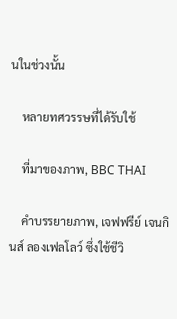นในช่วงนั้น

    หลายทศวรรษที่ได้รับใช้

    ที่มาของภาพ, BBC THAI

    คำบรรยายภาพ, เจฟฟรีย์ เจนกินส์ ลองเฟลโลว์ ซึ่งใช้ชีวิ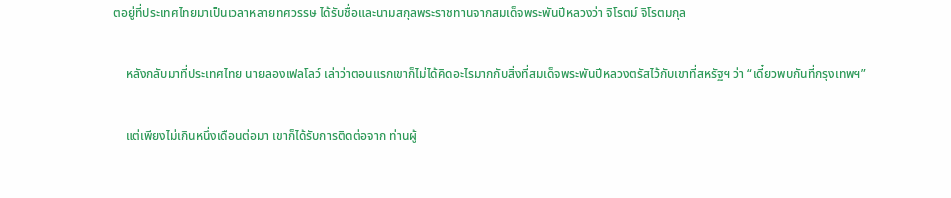ตอยู่ที่ประเทศไทยมาเป็นเวลาหลายทศวรรษ ได้รับชื่อและนามสกุลพระราชทานจากสมเด็จพระพันปีหลวงว่า จิโรตม์ จิโรตมกุล

    หลังกลับมาที่ประเทศไทย นายลองเฟลโลว์ เล่าว่าตอนแรกเขาก็ไม่ได้คิดอะไรมากกับสิ่งที่สมเด็จพระพันปีหลวงตรัสไว้กับเขาที่สหรัฐฯ ว่า “เดี๋ยวพบกันที่กรุงเทพฯ”

    แต่เพียงไม่เกินหนึ่งเดือนต่อมา เขาก็ได้รับการติดต่อจาก ท่านผู้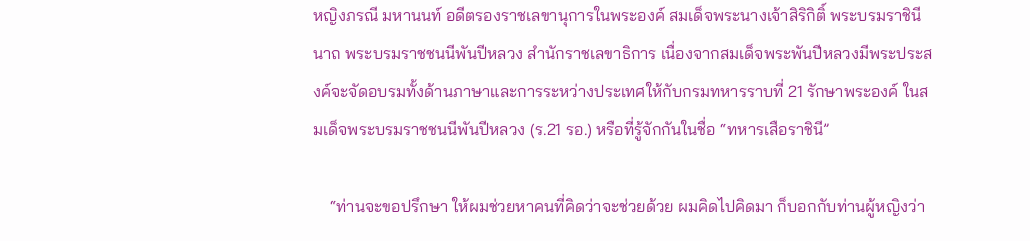หญิงภรณี มหานนท์ อดีตรองราชเลขานุการในพระองค์ สมเด็จพระนางเจ้าสิริกิติ์ พระบรมราชินีนาถ พระบรมราชชนนีพันปีหลวง สำนักราชเลขาธิการ เนื่องจากสมเด็จพระพันปีหลวงมีพระประสงค์จะจัดอบรมทั้งด้านภาษาและการระหว่างประเทศให้กับกรมทหารราบที่ 21 รักษาพระองค์ ในสมเด็จพระบรมราชชนนีพันปีหลวง (ร.21 รอ.) หรือที่รู้จักกันในชื่อ “ทหารเสือราชินี”

    “ท่านจะขอปรึกษา ให้ผมช่วยหาคนที่คิดว่าจะช่วยด้วย ผมคิดไปคิดมา ก็บอกกับท่านผู้หญิงว่า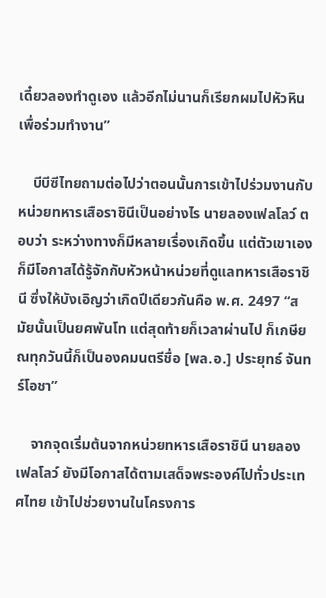เดี๋ยวลองทำดูเอง แล้วอีกไม่นานก็เรียกผมไปหัวหินเพื่อร่วมทำงาน”

    บีบีซีไทยถามต่อไปว่าตอนนั้นการเข้าไปร่วมงานกับหน่วยทหารเสือราชินีเป็นอย่างไร นายลองเฟลโลว์ ตอบว่า ระหว่างทางก็มีหลายเรื่องเกิดขึ้น แต่ตัวเขาเองก็มีโอกาสได้รู้จักกับหัวหน้าหน่วยที่ดูแลทหารเสือราชินี ซึ่งให้บังเอิญว่าเกิดปีเดียวกันคือ พ.ศ. 2497 “สมัยนั้นเป็นยศพันโท แต่สุดท้ายก็เวลาผ่านไป ก็เกษียณทุกวันนี้ก็เป็นองคมนตรีชื่อ [พล.อ.] ประยุทธ์ จันทร์โอชา”

    จากจุดเริ่มต้นจากหน่วยทหารเสือราชินี นายลองเฟลโลว์ ยังมีโอกาสได้ตามเสด็จพระองค์ไปทั่วประเทศไทย เข้าไปช่วยงานในโครงการ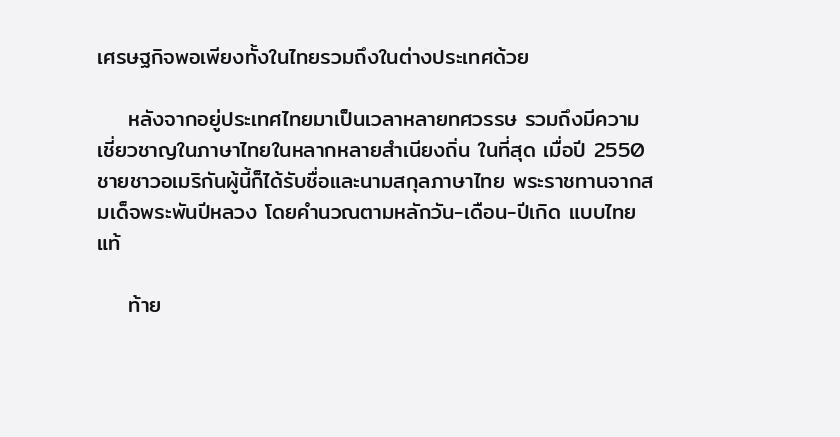เศรษฐกิจพอเพียงทั้งในไทยรวมถึงในต่างประเทศด้วย

    หลังจากอยู่ประเทศไทยมาเป็นเวลาหลายทศวรรษ รวมถึงมีความเชี่ยวชาญในภาษาไทยในหลากหลายสำเนียงถิ่น ในที่สุด เมื่อปี 2550 ชายชาวอเมริกันผู้นี้ก็ได้รับชื่อและนามสกุลภาษาไทย พระราชทานจากสมเด็จพระพันปีหลวง โดยคำนวณตามหลักวัน-เดือน-ปีเกิด แบบไทยแท้

    ท้าย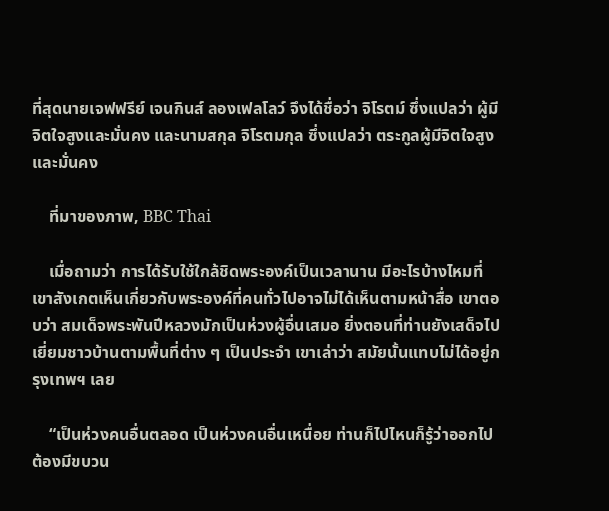ที่สุดนายเจฟฟรีย์ เจนกินส์ ลองเฟลโลว์ จึงได้ชื่อว่า จิโรตม์ ซึ่งแปลว่า ผู้มีจิตใจสูงและมั่นคง และนามสกุล จิโรตมกุล ซึ่งแปลว่า ตระกูลผู้มีจิตใจสูงและมั่นคง

    ที่มาของภาพ, BBC Thai

    เมื่อถามว่า การได้รับใช้ใกล้ชิดพระองค์เป็นเวลานาน มีอะไรบ้างไหมที่เขาสังเกตเห็นเกี่ยวกับพระองค์ที่คนทั่วไปอาจไม่ได้เห็นตามหน้าสื่อ เขาตอบว่า สมเด็จพระพันปีหลวงมักเป็นห่วงผู้อื่นเสมอ ยิ่งตอนที่ท่านยังเสด็จไปเยี่ยมชาวบ้านตามพื้นที่ต่าง ๆ เป็นประจำ เขาเล่าว่า สมัยนั้นแทบไม่ได้อยู่กรุงเทพฯ เลย

    “เป็นห่วงคนอื่นตลอด เป็นห่วงคนอื่นเหนื่อย ท่านก็ไปไหนก็รู้ว่าออกไปต้องมีขบวน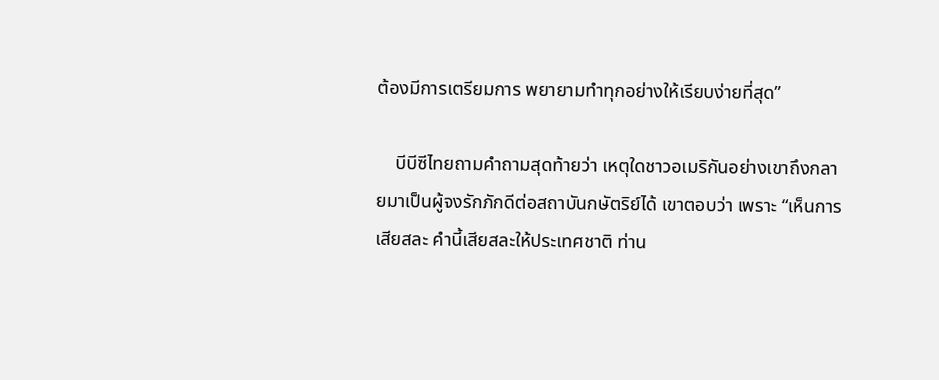ต้องมีการเตรียมการ พยายามทำทุกอย่างให้เรียบง่ายที่สุด”

    บีบีซีไทยถามคำถามสุดท้ายว่า เหตุใดชาวอเมริกันอย่างเขาถึงกลายมาเป็นผู้จงรักภักดีต่อสถาบันกษัตริย์ได้ เขาตอบว่า เพราะ “เห็นการเสียสละ คำนี้เสียสละให้ประเทศชาติ ท่าน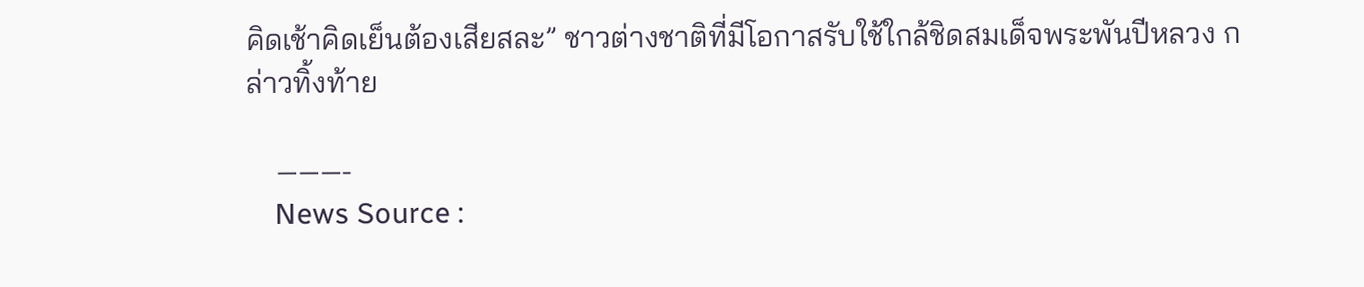คิดเช้าคิดเย็นต้องเสียสละ” ชาวต่างชาติที่มีโอกาสรับใช้ใกล้ชิดสมเด็จพระพันปีหลวง กล่าวทิ้งท้าย

    ———-
    News Source :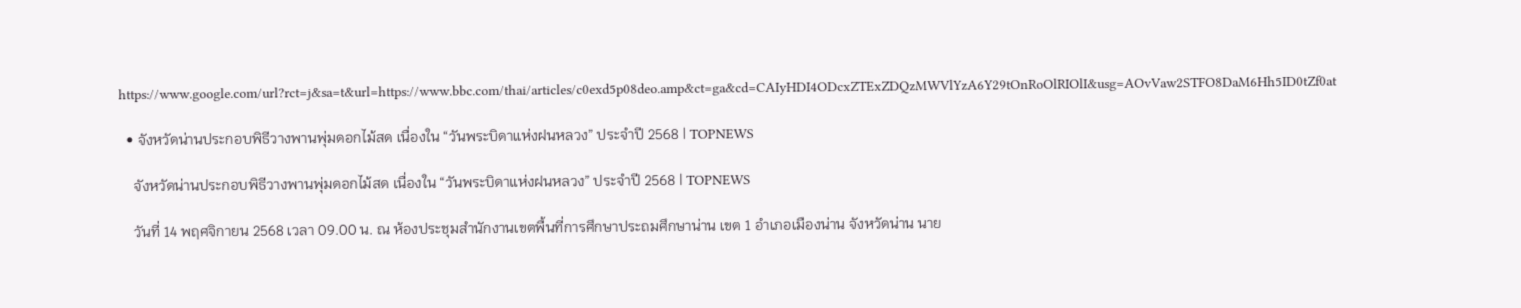https://www.google.com/url?rct=j&sa=t&url=https://www.bbc.com/thai/articles/c0exd5p08deo.amp&ct=ga&cd=CAIyHDI4ODcxZTExZDQzMWVlYzA6Y29tOnRoOlRIOlI&usg=AOvVaw2STFO8DaM6Hh5ID0tZf0at

  • จังหวัดน่านประกอบพิธีวางพานพุ่มดอกไม้สด เนื่องใน “วันพระบิดาแห่งฝนหลวง” ประจำปี 2568 | TOPNEWS

    จังหวัดน่านประกอบพิธีวางพานพุ่มดอกไม้สด เนื่องใน “วันพระบิดาแห่งฝนหลวง” ประจำปี 2568 | TOPNEWS

    วันที่ 14 พฤศจิกายน 2568 เวลา 09.00 น. ณ ห้องประชุมสำนักงานเขตพื้นที่การศึกษาประถมศึกษาน่าน เขต 1 อำเภอเมืองน่าน จังหวัดน่าน นาย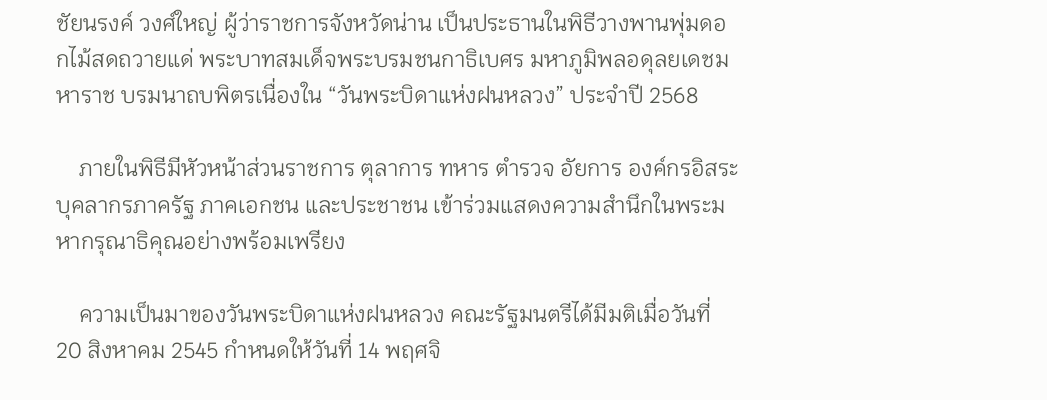ชัยนรงค์ วงศ์ใหญ่ ผู้ว่าราชการจังหวัดน่าน เป็นประธานในพิธีวางพานพุ่มดอกไม้สดถวายแด่ พระบาทสมเด็จพระบรมชนกาธิเบศร มหาภูมิพลอดุลยเดชมหาราช บรมนาถบพิตรเนื่องใน “วันพระบิดาแห่งฝนหลวง” ประจำปี 2568

    ภายในพิธีมีหัวหน้าส่วนราชการ ตุลาการ ทหาร ตำรวจ อัยการ องค์กรอิสระ บุคลากรภาครัฐ ภาคเอกชน และประชาชน เข้าร่วมแสดงความสำนึกในพระมหากรุณาธิคุณอย่างพร้อมเพรียง

    ความเป็นมาของวันพระบิดาแห่งฝนหลวง คณะรัฐมนตรีได้มีมติเมื่อวันที่ 20 สิงหาคม 2545 กำหนดให้วันที่ 14 พฤศจิ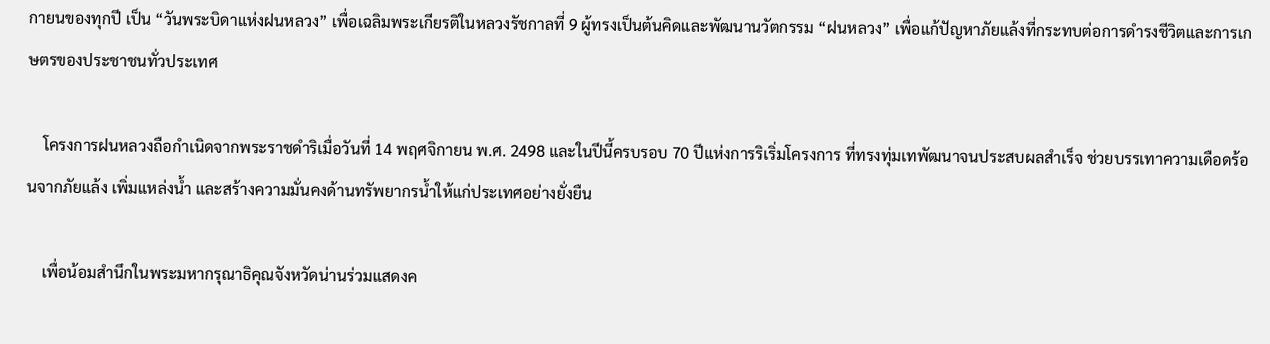กายนของทุกปี เป็น “วันพระบิดาแห่งฝนหลวง” เพื่อเฉลิมพระเกียรติในหลวงรัชกาลที่ 9 ผู้ทรงเป็นต้นคิดและพัฒนานวัตกรรม “ฝนหลวง” เพื่อแก้ปัญหาภัยแล้งที่กระทบต่อการดำรงชีวิตและการเกษตรของประชาชนทั่วประเทศ

    โครงการฝนหลวงถือกำเนิดจากพระราชดำริเมื่อวันที่ 14 พฤศจิกายน พ.ศ. 2498 และในปีนี้ครบรอบ 70 ปีแห่งการริเริ่มโครงการ ที่ทรงทุ่มเทพัฒนาจนประสบผลสำเร็จ ช่วยบรรเทาความเดือดร้อนจากภัยแล้ง เพิ่มแหล่งน้ำ และสร้างความมั่นคงด้านทรัพยากรน้ำให้แก่ประเทศอย่างยั่งยืน

    เพื่อน้อมสำนึกในพระมหากรุณาธิคุณจังหวัดน่านร่วมแสดงค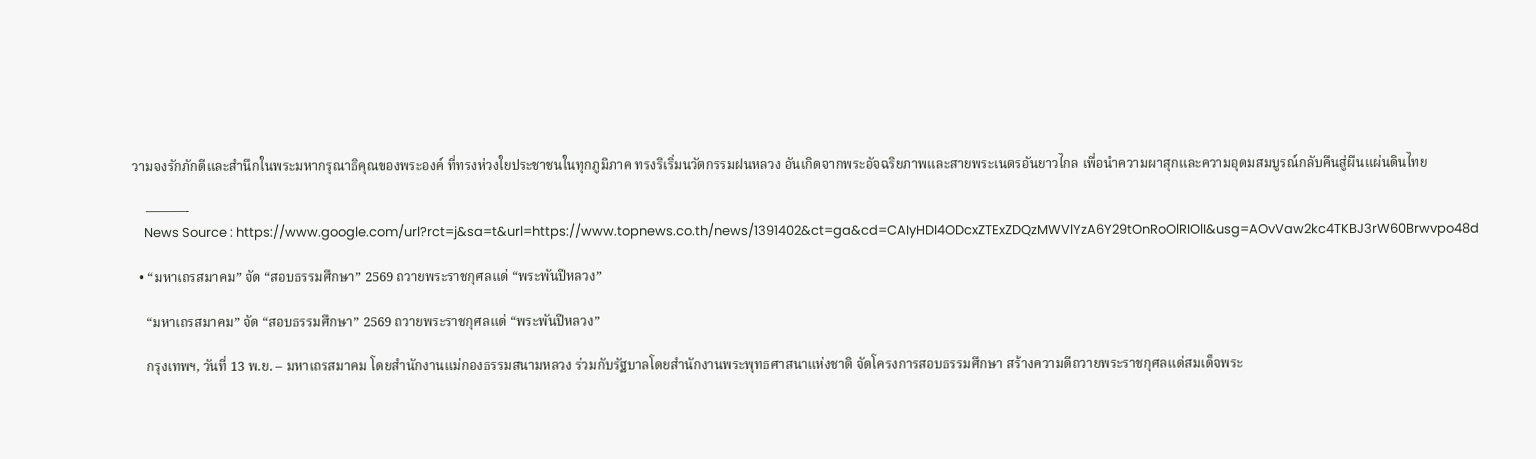วามจงรักภักดีและสำนึกในพระมหากรุณาธิคุณของพระองค์ ที่ทรงห่วงใยประชาชนในทุกภูมิภาค ทรงริเริ่มนวัตกรรมฝนหลวง อันเกิดจากพระอัจฉริยภาพและสายพระเนตรอันยาวไกล เพื่อนำความผาสุกและความอุดมสมบูรณ์กลับคืนสู่ผืนแผ่นดินไทย

    ———-
    News Source : https://www.google.com/url?rct=j&sa=t&url=https://www.topnews.co.th/news/1391402&ct=ga&cd=CAIyHDI4ODcxZTExZDQzMWVlYzA6Y29tOnRoOlRIOlI&usg=AOvVaw2kc4TKBJ3rW60Brwvpo48d

  • “มหาเถรสมาคม” จัด “สอบธรรมศึกษา” 2569 ถวายพระราชกุศลแด่ “พระพันปีหลวง”

    “มหาเถรสมาคม” จัด “สอบธรรมศึกษา” 2569 ถวายพระราชกุศลแด่ “พระพันปีหลวง”

    กรุงเทพฯ, วันที่ 13 พ.ย. – มหาเถรสมาคม โดยสำนักงานแม่กองธรรมสนามหลวง ร่วมกับรัฐบาลโดยสำนักงานพระพุทธศาสนาแห่งชาติ จัดโครงการสอบธรรมศึกษา สร้างความดีถวายพระราชกุศลแด่สมเด็จพระ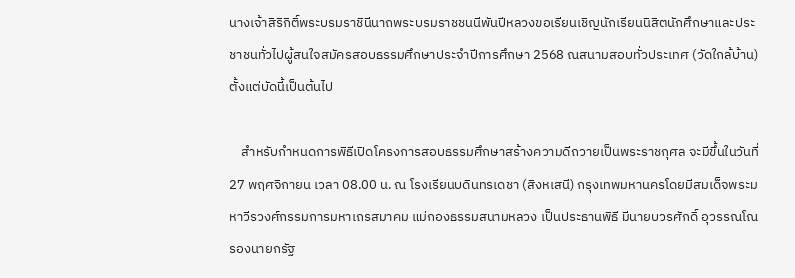นางเจ้าสิริกิติ์พระบรมราชินีนาถพระบรมราชชนนีพันปีหลวงขอเรียนเชิญนักเรียนนิสิตนักศึกษาและประชาชนทั่วไปผู้สนใจสมัครสอบธรรมศึกษาประจำปีการศึกษา 2568 ณสนามสอบทั่วประเทศ (วัดใกล้บ้าน) ตั้งแต่บัดนี้เป็นต้นไป

    สำหรับกำหนดการพิธีเปิดโครงการสอบธรรมศึกษาสร้างความดีถวายเป็นพระราชกุศล จะมีขึ้นในวันที่ 27 พฤศจิกายน เวลา 08.00 น. ณ โรงเรียนบดินทรเดชา (สิงหเสนี) กรุงเทพมหานครโดยมีสมเด็จพระมหาวีรวงศ์กรรมการมหาเถรสมาคม แม่กองธรรมสนามหลวง เป็นประธานพิธี มีนายบวรศักดิ์ อุวรรณโณ รองนายกรัฐ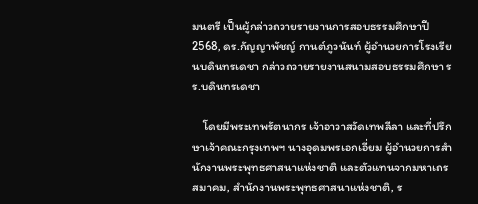มนตรี เป็นผู้กล่าวถวายรายงานการสอบธรรมศึกษาปี 2568, ดร.กัญญาพัชญ์ กานต์ภูวนันท์ ผู้อำนวยการโรงเรียนบดินทรเดชา กล่าวถวายรายงานสนามสอบธรรมศึกษา รร.บดินทรเดชา

    โดยมีพระเทพรัตนากร เจ้าอาวาสวัดเทพลีลา และที่ปรึกษาเจ้าคณะกรุงเทพฯ นางอุดมพรเอกเอี่ยม ผู้อำนวยการสำนักงานพระพุทธศาสนาแห่งชาติ และตัวแทนจากมหาเถรสมาคม, สำนักงานพระพุทธศาสนาแห่งชาติ, ร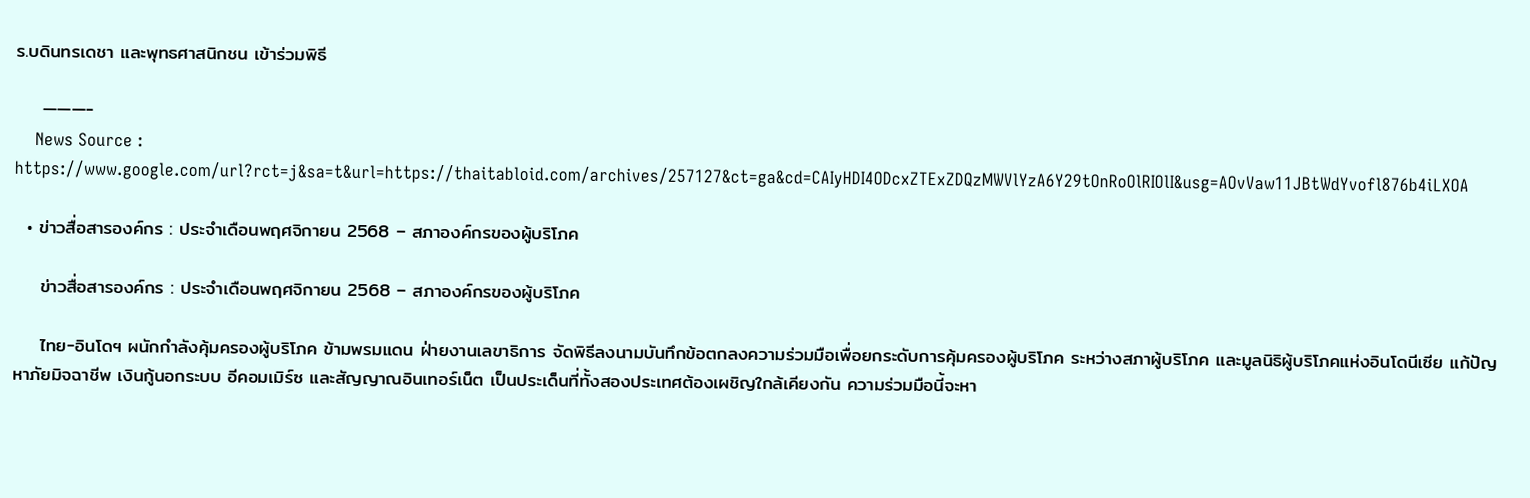ร.บดินทรเดชา และพุทธศาสนิกชน เข้าร่วมพิธี

    ———-
    News Source : https://www.google.com/url?rct=j&sa=t&url=https://thaitabloid.com/archives/257127&ct=ga&cd=CAIyHDI4ODcxZTExZDQzMWVlYzA6Y29tOnRoOlRIOlI&usg=AOvVaw11JBtWdYvofl876b4iLXOA

  • ข่าวสื่อสารองค์กร : ประจำเดือนพฤศจิกายน 2568 – สภาองค์กรของผู้บริโภค

    ข่าวสื่อสารองค์กร : ประจำเดือนพฤศจิกายน 2568 – สภาองค์กรของผู้บริโภค

    ไทย-อินโดฯ ผนักกำลังคุ้มครองผู้บริโภค ข้ามพรมแดน ฝ่ายงานเลขาธิการ จัดพิธีลงนามบันทึกข้อตกลงความร่วมมือเพื่อยกระดับการคุ้มครองผู้บริโภค ระหว่างสภาผู้บริโภค และมูลนิธิผู้บริโภคแห่งอินโดนีเซีย แก้ปัญหาภัยมิจฉาชีพ เงินกู้นอกระบบ อีคอมเมิร์ซ และสัญญาณอินเทอร์เน็ต เป็นประเด็นที่ทั้งสองประเทศต้องเผชิญใกล้เคียงกัน ความร่วมมือนี้จะหา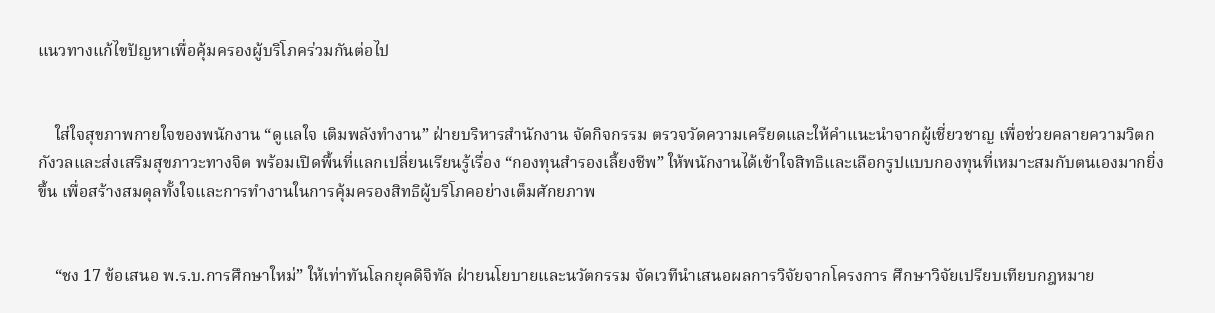แนวทางแก้ไขปัญหาเพื่อคุ้มครองผู้บริโภคร่วมกันต่อไป


    ใส่ใจสุขภาพกายใจของพนักงาน “ดูแลใจ เติมพลังทำงาน” ฝ่ายบริหารสำนักงาน จัดกิจกรรม ตรวจวัดความเครียดและให้คำแนะนำจากผู้เชี่ยวชาญ เพื่อช่วยคลายความวิตกกังวลและส่งเสริมสุขภาวะทางจิต พร้อมเปิดพื้นที่แลกเปลี่ยนเรียนรู้เรื่อง “กองทุนสำรองเลี้ยงชีพ” ให้พนักงานได้เข้าใจสิทธิและเลือกรูปแบบกองทุนที่เหมาะสมกับตนเองมากยิ่งขึ้น เพื่อสร้างสมดุลทั้งใจและการทำงานในการคุ้มครองสิทธิผู้บริโภคอย่างเต็มศักยภาพ


    “ชง 17 ข้อเสนอ พ.ร.บ.การศึกษาใหม่” ให้เท่าทันโลกยุคดิจิทัล ฝ่ายนโยบายและนวัตกรรม จัดเวทีนำเสนอผลการวิจัยจากโครงการ ศึกษาวิจัยเปรียบเทียบกฎหมาย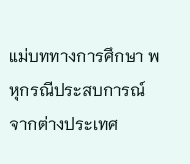แม่บททางการศึกษา พหุกรณีประสบการณ์จากต่างประเทศ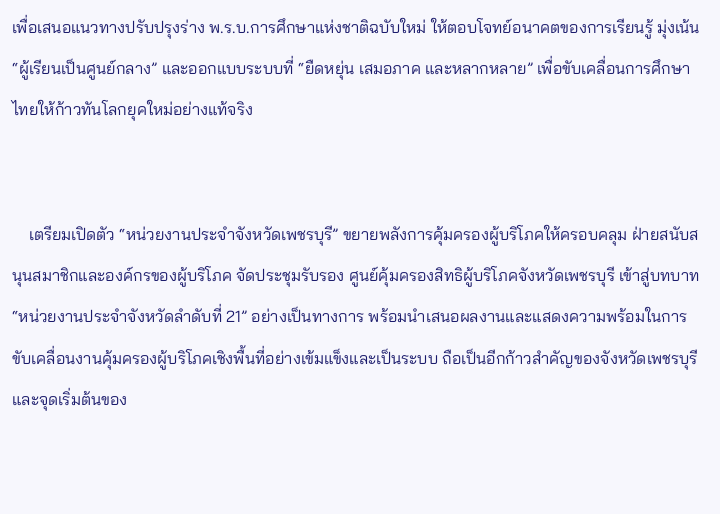เพื่อเสนอแนวทางปรับปรุงร่าง พ.ร.บ.การศึกษาแห่งชาติฉบับใหม่ ให้ตอบโจทย์อนาคตของการเรียนรู้ มุ่งเน้น “ผู้เรียนเป็นศูนย์กลาง” และออกแบบระบบที่ “ยืดหยุ่น เสมอภาค และหลากหลาย” เพื่อขับเคลื่อนการศึกษาไทยให้ก้าวทันโลกยุคใหม่อย่างแท้จริง


    เตรียมเปิดตัว “หน่วยงานประจำจังหวัดเพชรบุรี” ขยายพลังการคุ้มครองผู้บริโภคให้ครอบคลุม ฝ่ายสนับสนุนสมาชิกและองค์กรของผู้บริโภค จัดประชุมรับรอง ศูนย์คุ้มครองสิทธิผู้บริโภคจังหวัดเพชรบุรี เข้าสู่บทบาท “หน่วยงานประจำจังหวัดลำดับที่ 21” อย่างเป็นทางการ พร้อมนำเสนอผลงานและแสดงความพร้อมในการขับเคลื่อนงานคุ้มครองผู้บริโภคเชิงพื้นที่อย่างเข้มแข็งและเป็นระบบ ถือเป็นอีกก้าวสำคัญของจังหวัดเพชรบุรี และจุดเริ่มต้นของ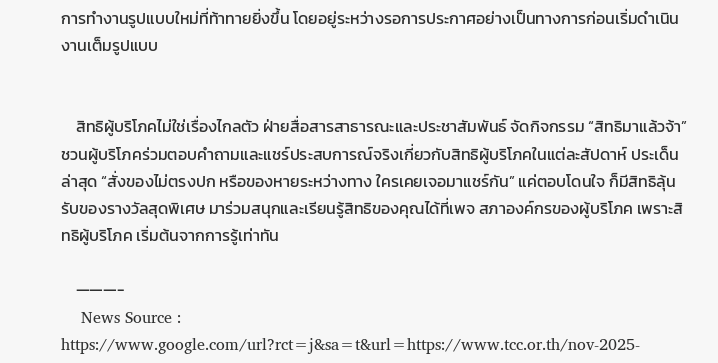การทำงานรูปแบบใหม่ที่ท้าทายยิ่งขึ้น โดยอยู่ระหว่างรอการประกาศอย่างเป็นทางการก่อนเริ่มดำเนินงานเต็มรูปแบบ


    สิทธิผู้บริโภคไม่ใช่เรื่องไกลตัว ฝ่ายสื่อสารสาธารณะและประชาสัมพันธ์ จัดกิจกรรม “สิทธิมาแล้วจ้า” ชวนผู้บริโภคร่วมตอบคำถามและแชร์ประสบการณ์จริงเกี่ยวกับสิทธิผู้บริโภคในแต่ละสัปดาห์ ประเด็นล่าสุด “สั่งของไม่ตรงปก หรือของหายระหว่างทาง ใครเคยเจอมาแชร์กัน” แค่ตอบโดนใจ ก็มีสิทธิลุ้นรับของรางวัลสุดพิเศษ มาร่วมสนุกและเรียนรู้สิทธิของคุณได้ที่เพจ สภาองค์กรของผู้บริโภค เพราะสิทธิผู้บริโภค เริ่มต้นจากการรู้เท่าทัน

    ———-
    News Source : https://www.google.com/url?rct=j&sa=t&url=https://www.tcc.or.th/nov-2025-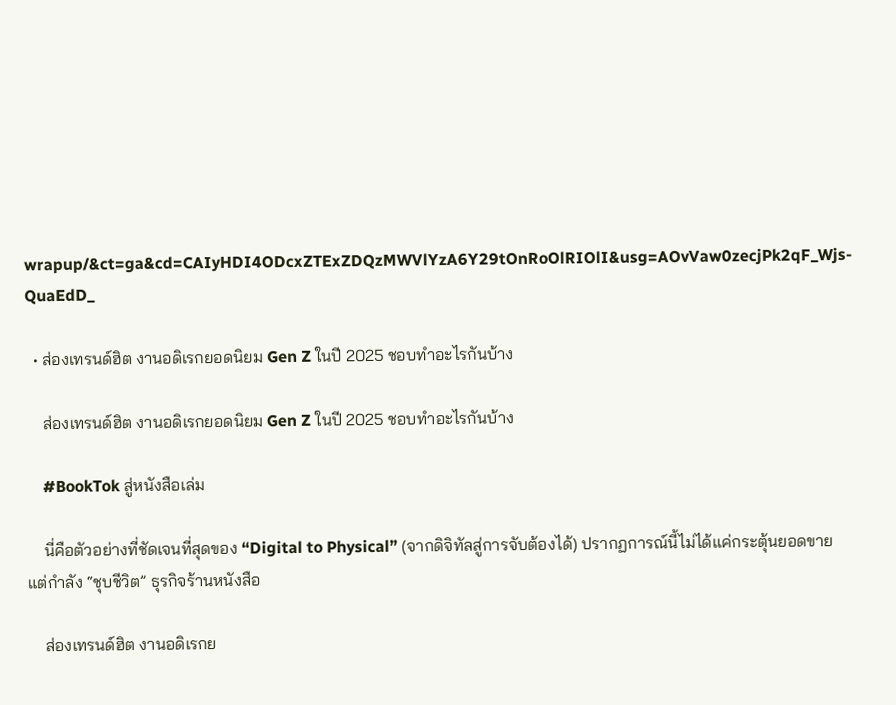wrapup/&ct=ga&cd=CAIyHDI4ODcxZTExZDQzMWVlYzA6Y29tOnRoOlRIOlI&usg=AOvVaw0zecjPk2qF_Wjs-QuaEdD_

  • ส่องเทรนด์ฮิต งานอดิเรกยอดนิยม Gen Z ในปี 2025 ชอบทำอะไรกันบ้าง

    ส่องเทรนด์ฮิต งานอดิเรกยอดนิยม Gen Z ในปี 2025 ชอบทำอะไรกันบ้าง

    #BookTok สู่หนังสือเล่ม

    นี่คือตัวอย่างที่ชัดเจนที่สุดของ “Digital to Physical” (จากดิจิทัลสู่การจับต้องได้) ปรากฏการณ์นี้ไม่ได้แค่กระตุ้นยอดขาย แต่กำลัง “ชุบชีวิต” ธุรกิจร้านหนังสือ

    ส่องเทรนด์ฮิต งานอดิเรกย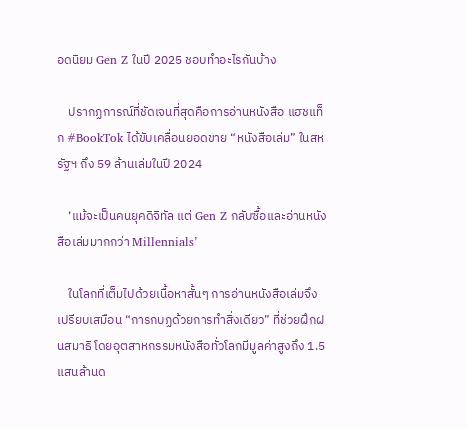อดนิยม Gen Z ในปี 2025 ชอบทำอะไรกันบ้าง

    ปรากฏการณ์ที่ชัดเจนที่สุดคือการอ่านหนังสือ แฮชแท็ก #BookTok ได้ขับเคลื่อนยอดขาย “หนังสือเล่ม” ในสหรัฐฯ ถึง 59 ล้านเล่มในปี 2024

    ‘แม้จะเป็นคนยุคดิจิทัล แต่ Gen Z กลับซื้อและอ่านหนังสือเล่มมากกว่า Millennials’

    ในโลกที่เต็มไปด้วยเนื้อหาสั้นๆ การอ่านหนังสือเล่มจึงเปรียบเสมือน “การกบฏด้วยการทำสิ่งเดียว” ที่ช่วยฝึกฝนสมาธิ โดยอุตสาหกรรมหนังสือทั่วโลกมีมูลค่าสูงถึง 1.5 แสนล้านด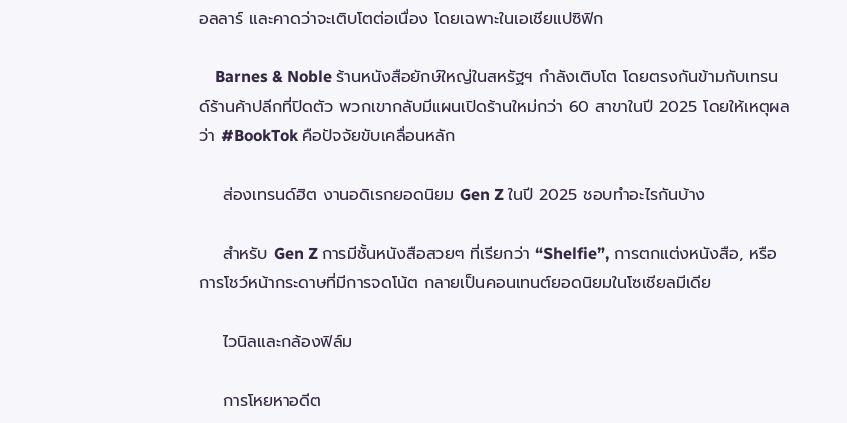อลลาร์ และคาดว่าจะเติบโตต่อเนื่อง โดยเฉพาะในเอเชียแปซิฟิก

    Barnes & Noble ร้านหนังสือยักษ์ใหญ่ในสหรัฐฯ กำลังเติบโต โดยตรงกันข้ามกับเทรนด์ร้านค้าปลีกที่ปิดตัว พวกเขากลับมีแผนเปิดร้านใหม่กว่า 60 สาขาในปี 2025 โดยให้เหตุผลว่า #BookTok คือปัจจัยขับเคลื่อนหลัก

    ส่องเทรนด์ฮิต งานอดิเรกยอดนิยม Gen Z ในปี 2025 ชอบทำอะไรกันบ้าง

    สำหรับ Gen Z การมีชั้นหนังสือสวยๆ ที่เรียกว่า “Shelfie”, การตกแต่งหนังสือ, หรือการโชว์หน้ากระดาษที่มีการจดโน้ต กลายเป็นคอนเทนต์ยอดนิยมในโซเชียลมีเดีย

    ไวนิลและกล้องฟิล์ม

    การโหยหาอดีต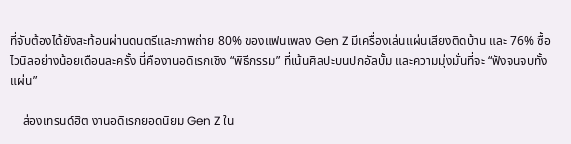ที่จับต้องได้ยังสะท้อนผ่านดนตรีและภาพถ่าย 80% ของแฟนเพลง Gen Z มีเครื่องเล่นแผ่นเสียงติดบ้าน และ 76% ซื้อไวนิลอย่างน้อยเดือนละครั้ง นี่คืองานอดิเรกเชิง “พิธีกรรม” ที่เน้นศิลปะบนปกอัลบั้ม และความมุ่งมั่นที่จะ “ฟังจนจบทั้งแผ่น”

    ส่องเทรนด์ฮิต งานอดิเรกยอดนิยม Gen Z ใน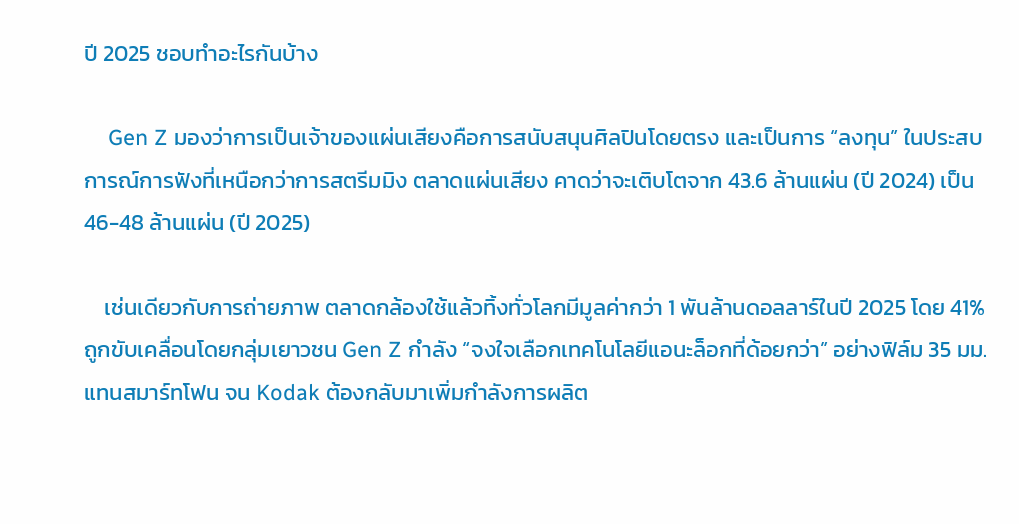ปี 2025 ชอบทำอะไรกันบ้าง

    Gen Z มองว่าการเป็นเจ้าของแผ่นเสียงคือการสนับสนุนศิลปินโดยตรง และเป็นการ “ลงทุน” ในประสบการณ์การฟังที่เหนือกว่าการสตรีมมิง ตลาดแผ่นเสียง คาดว่าจะเติบโตจาก 43.6 ล้านแผ่น (ปี 2024) เป็น 46-48 ล้านแผ่น (ปี 2025)

    เช่นเดียวกับการถ่ายภาพ ตลาดกล้องใช้แล้วทิ้งทั่วโลกมีมูลค่ากว่า 1 พันล้านดอลลาร์ในปี 2025 โดย 41% ถูกขับเคลื่อนโดยกลุ่มเยาวชน Gen Z กำลัง “จงใจเลือกเทคโนโลยีแอนะล็อกที่ด้อยกว่า” อย่างฟิล์ม 35 มม. แทนสมาร์ทโฟน จน Kodak ต้องกลับมาเพิ่มกำลังการผลิต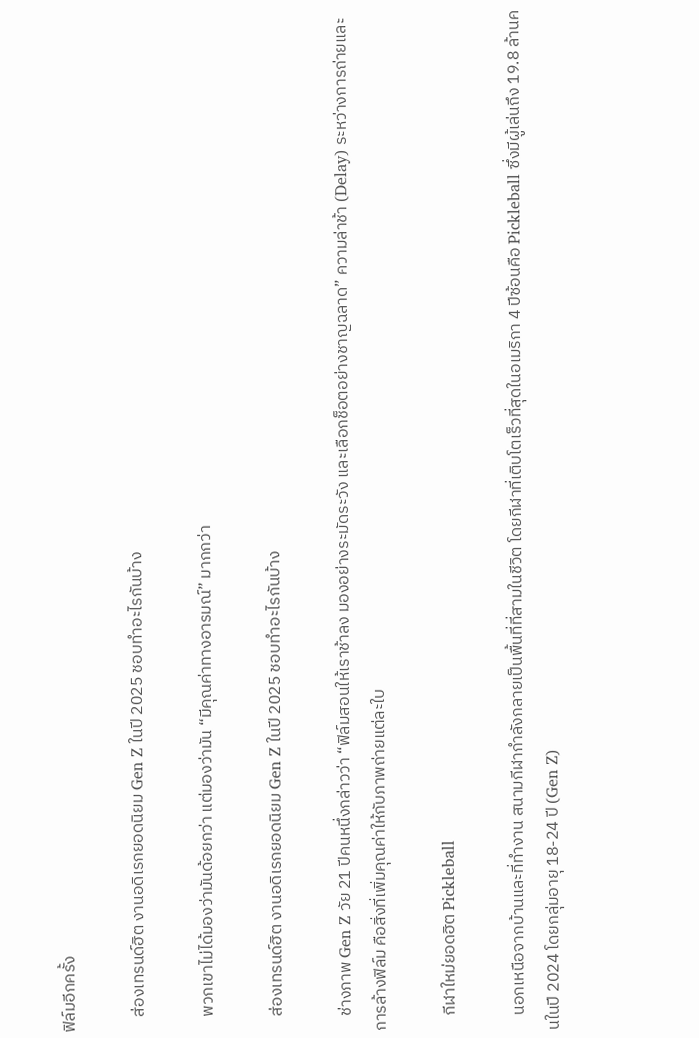ฟิล์มอีกครั้ง

    ส่องเทรนด์ฮิต งานอดิเรกยอดนิยม Gen Z ในปี 2025 ชอบทำอะไรกันบ้าง

    พวกเขาไม่ได้มองว่ามันด้อยกว่า แต่มองว่ามัน “มีคุณค่าทางอารมณ์” มากกว่า

    ส่องเทรนด์ฮิต งานอดิเรกยอดนิยม Gen Z ในปี 2025 ชอบทำอะไรกันบ้าง

    ช่างภาพ Gen Z วัย 21 ปีคนหนึ่งกล่าวว่า “ฟิล์มสอนให้เราช้าลง มองอย่างระมัดระวัง และเลือกช็อตอย่างชาญฉลาด” ความล่าช้า (Delay) ระหว่างการถ่ายและการล้างฟิล์ม คือสิ่งที่เพิ่มคุณค่าให้กับภาพถ่ายแต่ละใบ

    กีฬาใหม่ยอดฮิต Pickleball

    นอกเหนือจากบ้านและที่ทำงาน สนามกีฬากำลังกลายเป็นพื้นที่ที่สามในชีวิต โดยกีฬาที่เติบโตเร็วที่สุดในอเมริกา 4 ปีซ้อนคือ Pickleball ซึ่งมีผู้เล่นถึง 19.8 ล้านคนในปี 2024 โดยกลุ่มอายุ 18-24 ปี (Gen Z)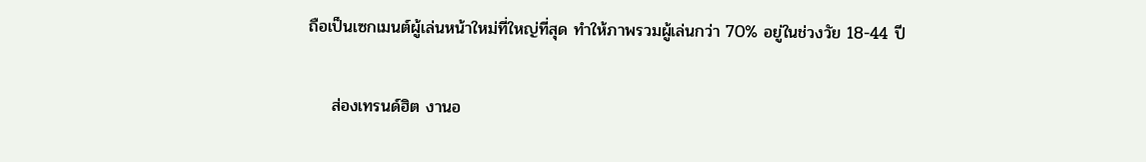ถือเป็นเซกเมนต์ผู้เล่นหน้าใหม่ที่ใหญ่ที่สุด ทำให้ภาพรวมผู้เล่นกว่า 70% อยู่ในช่วงวัย 18-44 ปี

    ส่องเทรนด์ฮิต งานอ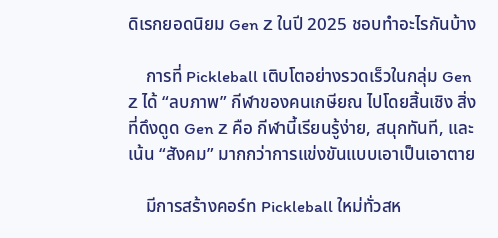ดิเรกยอดนิยม Gen Z ในปี 2025 ชอบทำอะไรกันบ้าง

    การที่ Pickleball เติบโตอย่างรวดเร็วในกลุ่ม Gen Z ได้ “ลบภาพ” กีฬาของคนเกษียณ ไปโดยสิ้นเชิง สิ่งที่ดึงดูด Gen Z คือ กีฬานี้เรียนรู้ง่าย, สนุกทันที, และเน้น “สังคม” มากกว่าการแข่งขันแบบเอาเป็นเอาตาย

    มีการสร้างคอร์ท Pickleball ใหม่ทั่วสห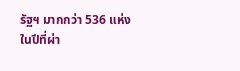รัฐฯ มากกว่า 536 แห่งในปีที่ผ่า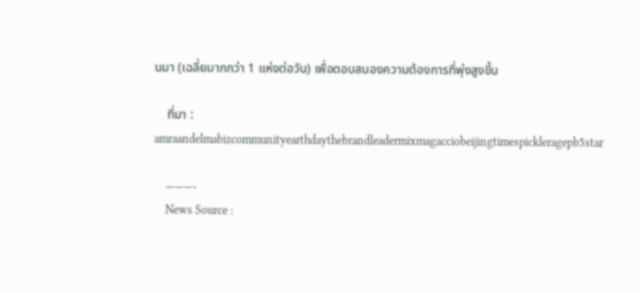นมา (เฉลี่ยมากกว่า 1 แห่งต่อวัน) เพื่อตอบสนองความต้องการที่พุ่งสูงขึ้น

    ที่มา : amraandelmabizcommunityearthdaythebrandleadermixmagacciobeijingtimespickleragepb5star

    ———-
    News Source :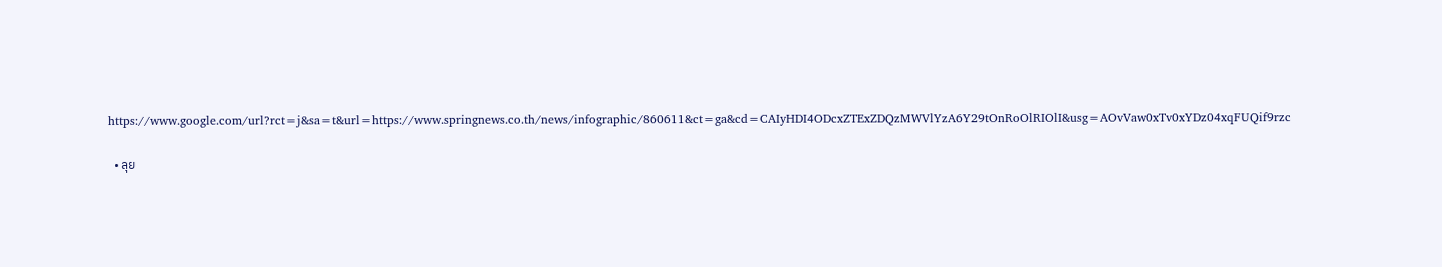https://www.google.com/url?rct=j&sa=t&url=https://www.springnews.co.th/news/infographic/860611&ct=ga&cd=CAIyHDI4ODcxZTExZDQzMWVlYzA6Y29tOnRoOlRIOlI&usg=AOvVaw0xTv0xYDz04xqFUQif9rzc

  • ลุย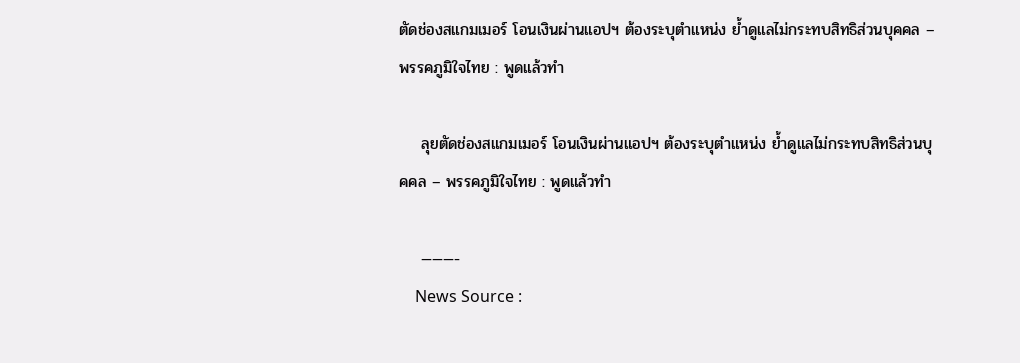ตัดช่องสแกมเมอร์ โอนเงินผ่านแอปฯ ต้องระบุตำแหน่ง ย้ำดูแลไม่กระทบสิทธิส่วนบุคคล – พรรคภูมิใจไทย : พูดแล้วทำ

    ลุยตัดช่องสแกมเมอร์ โอนเงินผ่านแอปฯ ต้องระบุตำแหน่ง ย้ำดูแลไม่กระทบสิทธิส่วนบุคคล – พรรคภูมิใจไทย : พูดแล้วทำ

    ———-
    News Source :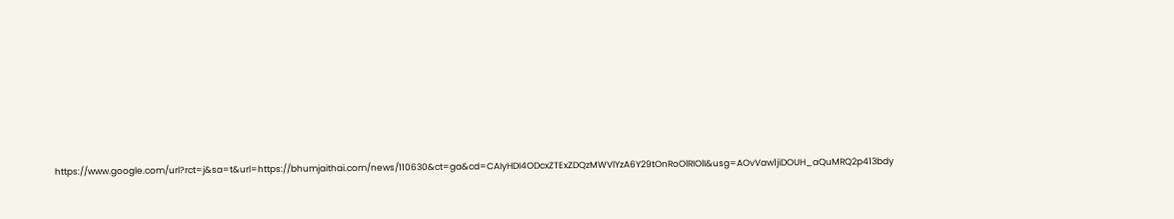https://www.google.com/url?rct=j&sa=t&url=https://bhumjaithai.com/news/110630&ct=ga&cd=CAIyHDI4ODcxZTExZDQzMWVlYzA6Y29tOnRoOlRIOlI&usg=AOvVaw1jiDOUH_aQuMRQ2p413bdy